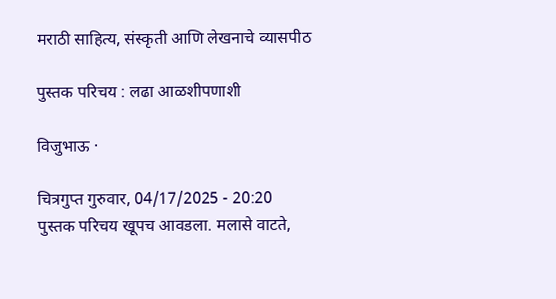मराठी साहित्य, संस्कृती आणि लेखनाचे व्यासपीठ

पुस्तक परिचय : लढा आळशीपणाशी

विजुभाऊ ·

चित्रगुप्त गुरुवार, 04/17/2025 - 20:20
पुस्तक परिचय खूपच आवडला. मलासे वाटते,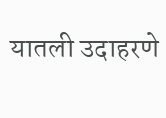यातली उदाहरणे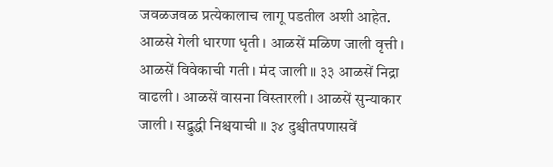जवळजवळ प्रत्येकालाच लागू पडतील अशी आहेत. आळसे गेली धारणा धृती । आळसें मळिण जाली वृत्ती । आळसें विवेकाची गती । मंद जाली ॥ ३३ आळसें निद्रा वाढली । आळसें वासना विस्तारली । आळसें सुन्याकार जाली । सद्बुद्धी निश्चयाची ॥ ३४ दुश्चीतपणासवें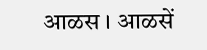आळस । आळसें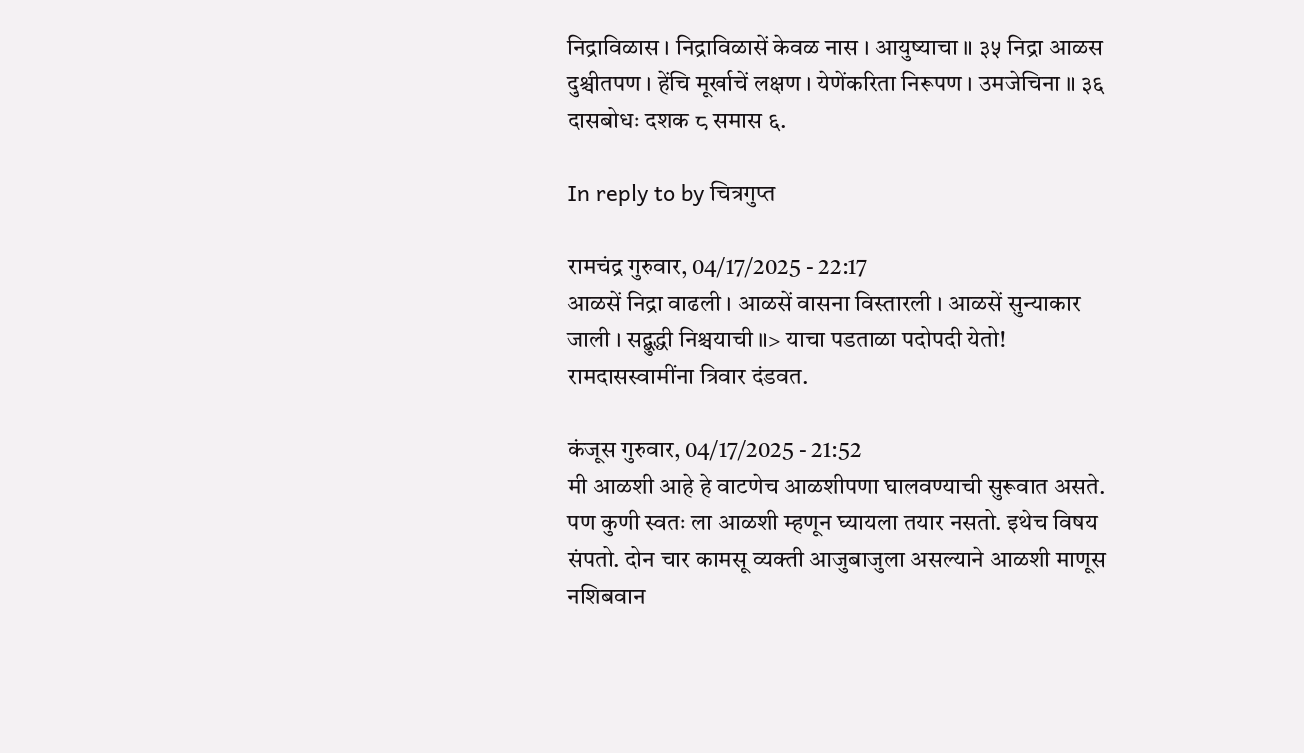निद्राविळास । निद्राविळासें केवळ नास । आयुष्याचा ॥ ३५ निद्रा आळस दुश्चीतपण । हेंचि मूर्खाचें लक्षण । येणेंकरिता निरूपण । उमजेचिना ॥ ३६ दासबोधः दशक ८ समास ६.

In reply to by चित्रगुप्त

रामचंद्र गुरुवार, 04/17/2025 - 22:17
आळसें निद्रा वाढली । आळसें वासना विस्तारली । आळसें सुन्याकार जाली । सद्बुद्धी निश्चयाची ॥> याचा पडताळा पदोपदी येतो! रामदासस्वामींना त्रिवार दंडवत.

कंजूस गुरुवार, 04/17/2025 - 21:52
मी आळशी आहे हे वाटणेच आळशीपणा घालवण्याची सुरूवात असते. पण कुणी स्वतः ला आळशी म्हणून घ्यायला तयार नसतो. इथेच विषय संपतो. दोन चार कामसू व्यक्ती आजुबाजुला असल्याने आळशी माणूस नशिबवान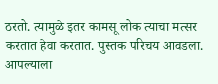ठरतो. त्यामुळे इतर कामसू लोक त्याचा मत्सर करतात हेवा करतात. पुस्तक परिचय आवडला. आपल्याला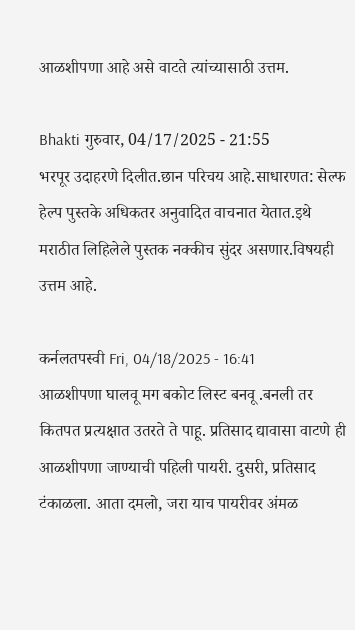आळशीपणा आहे असे वाटते त्यांच्यासाठी उत्तम.

Bhakti गुरुवार, 04/17/2025 - 21:55
भरपूर उदाहरणे दिलीत.छान परिचय आहे.साधारणत: सेल्फ हेल्प पुस्तके अधिकतर अनुवादित वाचनात येतात.इथे मराठीत लिहिलेले पुस्तक नक्कीच सुंदर असणार.विषयही उत्तम आहे.

कर्नलतपस्वी Fri, 04/18/2025 - 16:41
आळशीपणा घालवू मग बकोट लिस्ट बनवू .बनली तर कितपत प्रत्यक्षात उतरते ते पाहू. प्रतिसाद द्यावासा वाटणे ही आळशीपणा जाण्याची पहिली पायरी. दुसरी, प्रतिसाद टंकाळला. आता दमलो, जरा याच पायरीवर अंमळ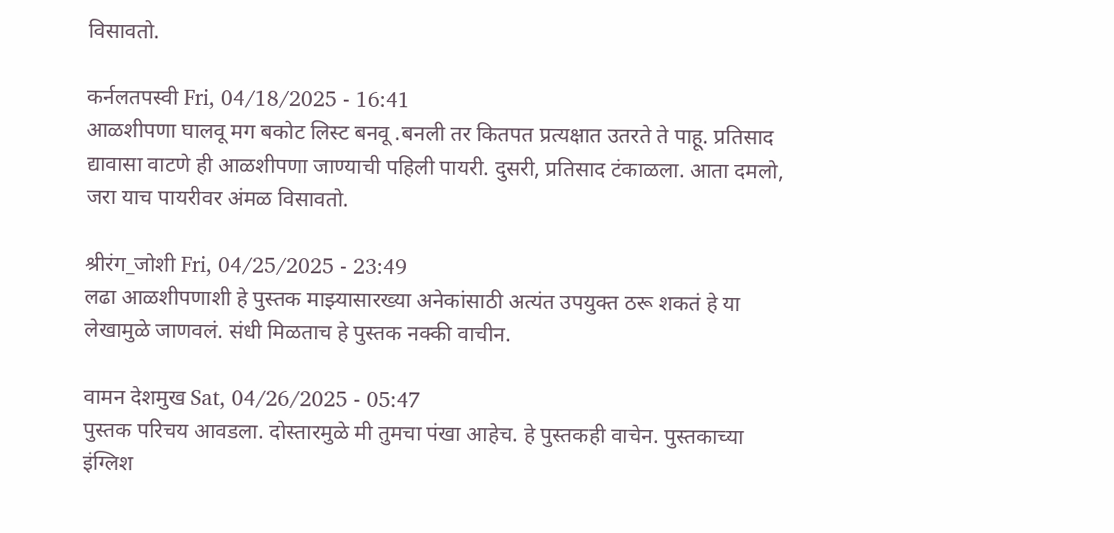विसावतो.

कर्नलतपस्वी Fri, 04/18/2025 - 16:41
आळशीपणा घालवू मग बकोट लिस्ट बनवू .बनली तर कितपत प्रत्यक्षात उतरते ते पाहू. प्रतिसाद द्यावासा वाटणे ही आळशीपणा जाण्याची पहिली पायरी. दुसरी, प्रतिसाद टंकाळला. आता दमलो, जरा याच पायरीवर अंमळ विसावतो.

श्रीरंग_जोशी Fri, 04/25/2025 - 23:49
लढा आळशीपणाशी हे पुस्तक माझ्यासारख्या अनेकांसाठी अत्यंत उपयुक्त ठरू शकतं हे या लेखामुळे जाणवलं. संधी मिळताच हे पुस्तक नक्की वाचीन.

वामन देशमुख Sat, 04/26/2025 - 05:47
पुस्तक परिचय आवडला. दोस्तारमुळे मी तुमचा पंखा आहेच. हे पुस्तकही वाचेन. पुस्तकाच्या इंग्लिश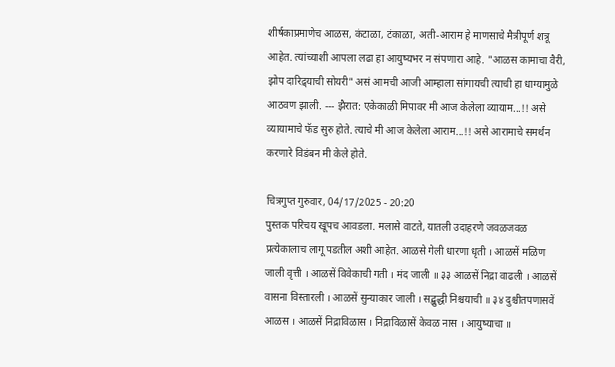शीर्षकाप्रमाणेच आळस, कंटाळा, टंकाळा, अती-आराम हे माणसाचे मैत्रीपूर्ण शत्रू आहेत. त्यांच्याशी आपला लढा हा आयुष्यभर न संपणारा आहे. "आळस कामाचा वैरी, झोप दारिद्र्याची सोयरी" असं आमची आजी आम्हाला सांगायची त्याची हा धाग्यामुळे आठवण झाली. --- झैरात: एकेकाळी मिपावर मी आज केलेला व्यायाम...!! असे व्यायामाचे फॅड सुरु होते. त्याचे मी आज केलेला आराम...!! असे आरामाचे समर्थन करणारे विडंबन मी केले होते.

चित्रगुप्त गुरुवार, 04/17/2025 - 20:20
पुस्तक परिचय खूपच आवडला. मलासे वाटते, यातली उदाहरणे जवळजवळ प्रत्येकालाच लागू पडतील अशी आहेत. आळसे गेली धारणा धृती । आळसें मळिण जाली वृत्ती । आळसें विवेकाची गती । मंद जाली ॥ ३३ आळसें निद्रा वाढली । आळसें वासना विस्तारली । आळसें सुन्याकार जाली । सद्बुद्धी निश्चयाची ॥ ३४ दुश्चीतपणासवें आळस । आळसें निद्राविळास । निद्राविळासें केवळ नास । आयुष्याचा ॥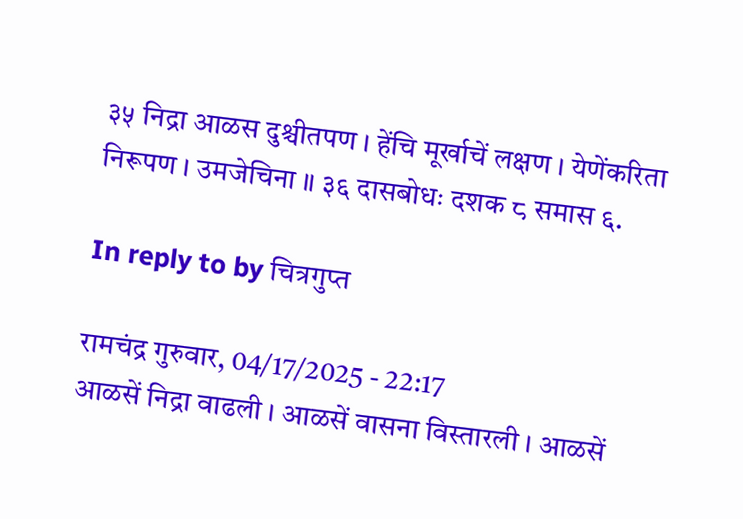३५ निद्रा आळस दुश्चीतपण । हेंचि मूर्खाचें लक्षण । येणेंकरिता निरूपण । उमजेचिना ॥ ३६ दासबोधः दशक ८ समास ६.

In reply to by चित्रगुप्त

रामचंद्र गुरुवार, 04/17/2025 - 22:17
आळसें निद्रा वाढली । आळसें वासना विस्तारली । आळसें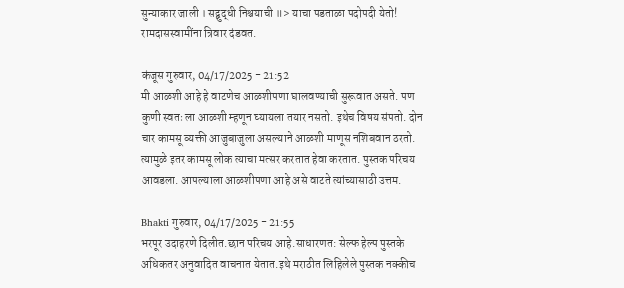सुन्याकार जाली । सद्बुद्धी निश्चयाची ॥> याचा पडताळा पदोपदी येतो! रामदासस्वामींना त्रिवार दंडवत.

कंजूस गुरुवार, 04/17/2025 - 21:52
मी आळशी आहे हे वाटणेच आळशीपणा घालवण्याची सुरूवात असते. पण कुणी स्वतः ला आळशी म्हणून घ्यायला तयार नसतो. इथेच विषय संपतो. दोन चार कामसू व्यक्ती आजुबाजुला असल्याने आळशी माणूस नशिबवान ठरतो. त्यामुळे इतर कामसू लोक त्याचा मत्सर करतात हेवा करतात. पुस्तक परिचय आवडला. आपल्याला आळशीपणा आहे असे वाटते त्यांच्यासाठी उत्तम.

Bhakti गुरुवार, 04/17/2025 - 21:55
भरपूर उदाहरणे दिलीत.छान परिचय आहे.साधारणत: सेल्फ हेल्प पुस्तके अधिकतर अनुवादित वाचनात येतात.इथे मराठीत लिहिलेले पुस्तक नक्कीच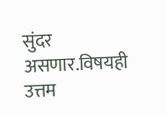सुंदर असणार.विषयही उत्तम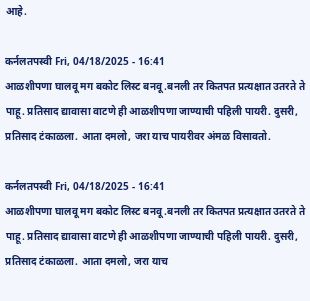आहे.

कर्नलतपस्वी Fri, 04/18/2025 - 16:41
आळशीपणा घालवू मग बकोट लिस्ट बनवू .बनली तर कितपत प्रत्यक्षात उतरते ते पाहू. प्रतिसाद द्यावासा वाटणे ही आळशीपणा जाण्याची पहिली पायरी. दुसरी, प्रतिसाद टंकाळला. आता दमलो, जरा याच पायरीवर अंमळ विसावतो.

कर्नलतपस्वी Fri, 04/18/2025 - 16:41
आळशीपणा घालवू मग बकोट लिस्ट बनवू .बनली तर कितपत प्रत्यक्षात उतरते ते पाहू. प्रतिसाद द्यावासा वाटणे ही आळशीपणा जाण्याची पहिली पायरी. दुसरी, प्रतिसाद टंकाळला. आता दमलो, जरा याच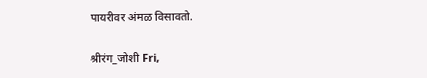पायरीवर अंमळ विसावतो.

श्रीरंग_जोशी Fri,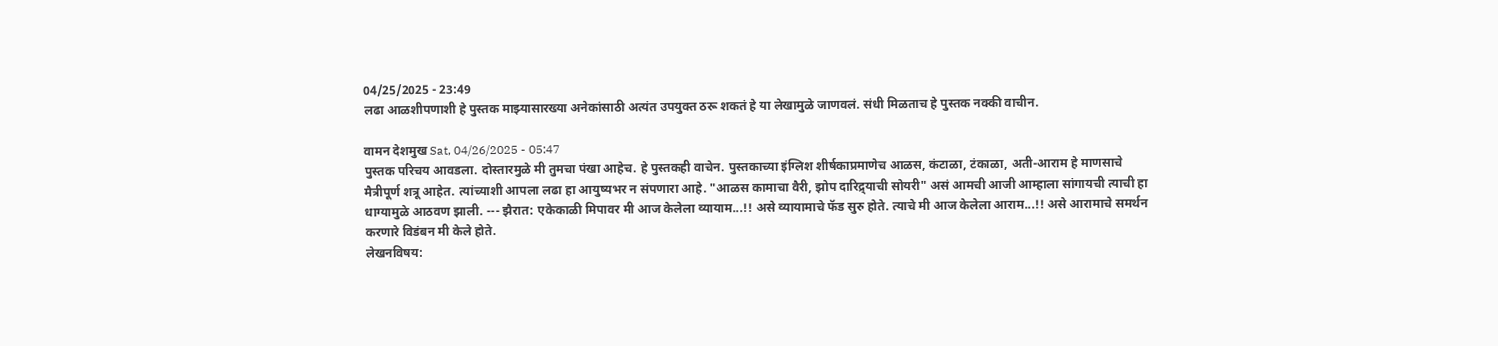04/25/2025 - 23:49
लढा आळशीपणाशी हे पुस्तक माझ्यासारख्या अनेकांसाठी अत्यंत उपयुक्त ठरू शकतं हे या लेखामुळे जाणवलं. संधी मिळताच हे पुस्तक नक्की वाचीन.

वामन देशमुख Sat, 04/26/2025 - 05:47
पुस्तक परिचय आवडला. दोस्तारमुळे मी तुमचा पंखा आहेच. हे पुस्तकही वाचेन. पुस्तकाच्या इंग्लिश शीर्षकाप्रमाणेच आळस, कंटाळा, टंकाळा, अती-आराम हे माणसाचे मैत्रीपूर्ण शत्रू आहेत. त्यांच्याशी आपला लढा हा आयुष्यभर न संपणारा आहे. "आळस कामाचा वैरी, झोप दारिद्र्याची सोयरी" असं आमची आजी आम्हाला सांगायची त्याची हा धाग्यामुळे आठवण झाली. --- झैरात: एकेकाळी मिपावर मी आज केलेला व्यायाम...!! असे व्यायामाचे फॅड सुरु होते. त्याचे मी आज केलेला आराम...!! असे आरामाचे समर्थन करणारे विडंबन मी केले होते.
लेखनविषय: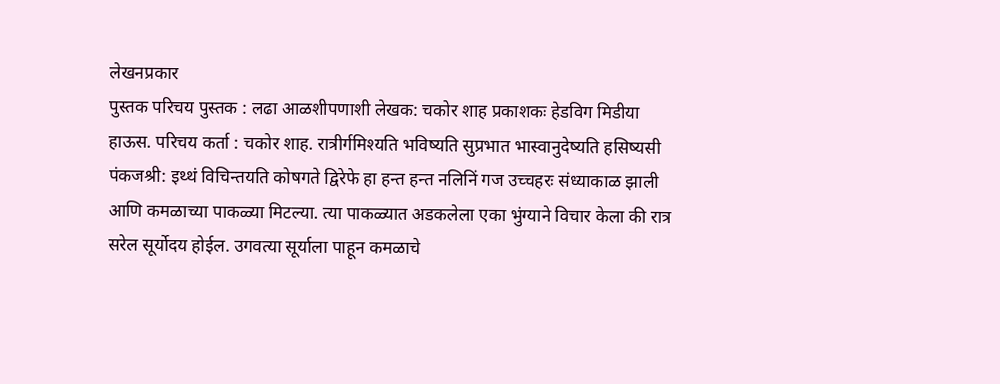लेखनप्रकार
पुस्तक परिचय पुस्तक : लढा आळशीपणाशी लेखक: चकोर शाह प्रकाशकः हेडविग मिडीया हाऊस. परिचय कर्ता : चकोर शाह. रात्रीर्गमिश्यति भविष्यति सुप्रभात भास्वानुदेष्यति हसिष्यसी पंकजश्री: इथ्थं विचिन्तयति कोषगते द्विरेफे हा हन्त हन्त नलिनिं गज उच्चहरः संध्याकाळ झाली आणि कमळाच्या पाकळ्या मिटल्या. त्या पाकळ्यात अडकलेला एका भुंग्याने विचार केला की रात्र सरेल सूर्योदय होईल. उगवत्या सूर्याला पाहून कमळाचे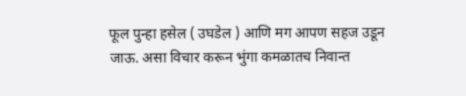फूल पुन्हा हसेल ( उघडेल ) आणि मग आपण सहज उडून जाऊ. असा विचार करून भुंगा कमळातच निवान्त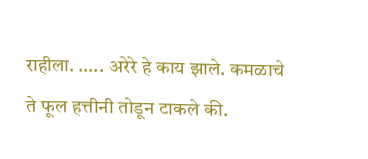राहीला. ….. अरेरे हे काय झाले. कमळाचे ते फूल हत्तीनी तोडून टाकले की.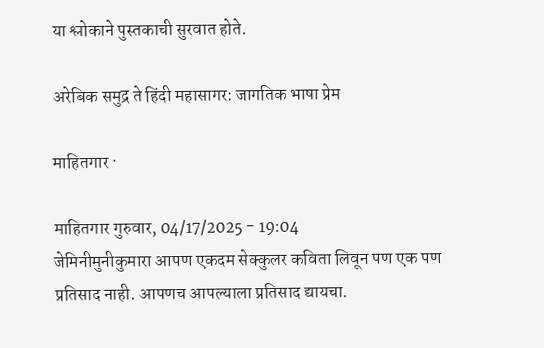या श्लोकाने पुस्तकाची सुरवात होते.

अरेबिक समुद्र ते हिंदी महासागर: जागतिक भाषा प्रेम

माहितगार ·

माहितगार गुरुवार, 04/17/2025 - 19:04
जेमिनीमुनीकुमारा आपण एकदम सेक्कुलर कविता लिवून पण एक पण प्रतिसाद नाही. आपणच आपल्याला प्रतिसाद द्यायचा.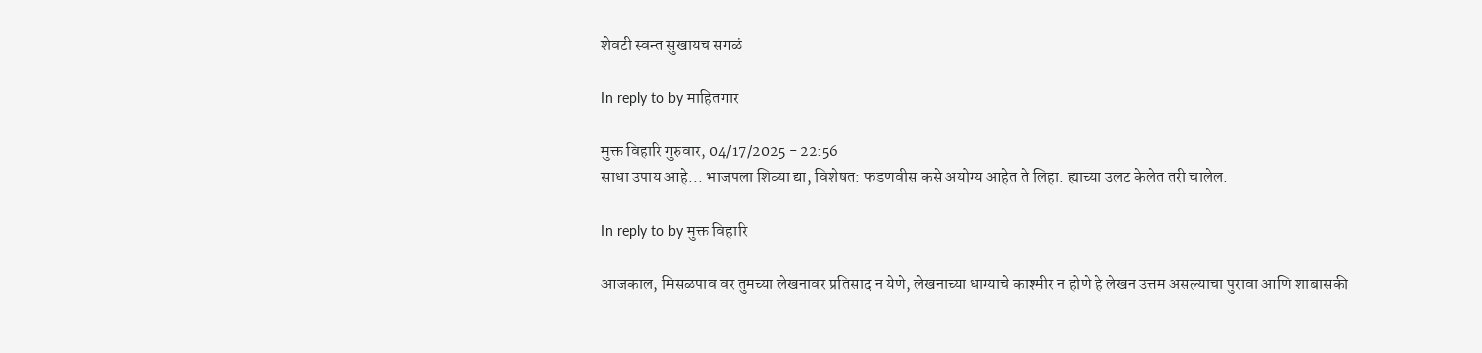शेवटी स्वन्त सुखायच सगळं

In reply to by माहितगार

मुक्त विहारि गुरुवार, 04/17/2025 - 22:56
साधा उपाय आहे... भाजपला शिव्या द्या, विशेषत: फडणवीस कसे अयोग्य आहेत ते लिहा. ह्याच्या उलट केलेत तरी चालेल.

In reply to by मुक्त विहारि

आजकाल, मिसळपाव वर तुमच्या लेखनावर प्रतिसाद न येणे, लेखनाच्या धाग्याचे काश्मीर न होणे हे लेखन उत्तम असल्याचा पुरावा आणि शाबासकी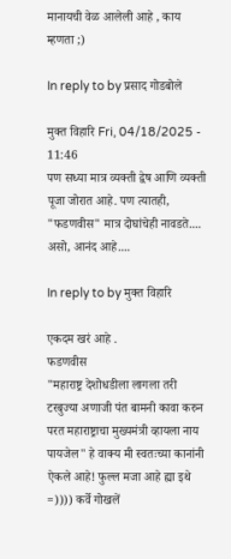मानायची वेळ आलेली आहे , काय म्हणता ;)

In reply to by प्रसाद गोडबोले

मुक्त विहारि Fri, 04/18/2025 - 11:46
पण सध्या मात्र व्यक्ती द्वेष आणि व्यक्ती पूजा जोरात आहे. पण त्यातही, "फडणवीस" मात्र दोघांचेही नावडते.... असो, आनंद आहे....

In reply to by मुक्त विहारि

एकदम खरं आहे .
फडणवीस
"महाराष्ट्र देशोधडीला लागला तरी टरबुज्या अणाजी पंत बामनी कावा करुन परत महाराष्ट्राचा मुख्यमंत्री व्हायला नाय पायजेल" हे वाक्य मी स्वतःच्या कानांनी ऐकले आहे! फुल्ल मजा आहे ह्या इथे =)))) कर्वे गोखलें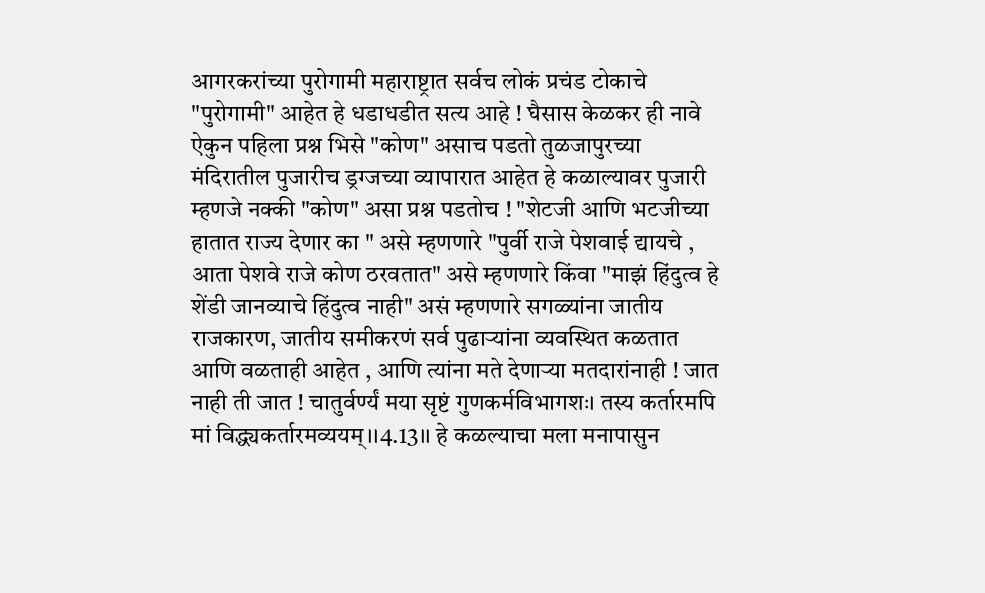आगरकरांच्या पुरोगामी महाराष्ट्रात सर्वच लोकं प्रचंड टोकाचे "पुरोगामी" आहेत हे धडाधडीत सत्य आहे ! घैसास केळकर ही नावे ऐकुन पहिला प्रश्न भिसे "कोण" असाच पडतो तुळजापुरच्या मंदिरातील पुजारीच ड्रग्जच्या व्यापारात आहेत हे कळाल्यावर पुजारी म्हणजे नक्की "कोण" असा प्रश्न पडतोच ! "शेटजी आणि भटजीच्या हातात राज्य देणार का " असे म्हणणारे "पुर्वी राजे पेशवाई द्यायचे , आता पेशवे राजे कोण ठरवतात" असे म्हणणारे किंवा "माझं हिंदुत्व हे शेंडी जानव्याचे हिंदुत्व नाही" असं म्हणणारे सगळ्यांना जातीय राजकारण, जातीय समीकरणं सर्व पुढार्‍यांना व्यवस्थित कळतात आणि वळताही आहेत , आणि त्यांना मते देणार्‍या मतदारांनाही ! जात नाही ती जात ! चातुर्वर्ण्यं मया सृष्टं गुणकर्मविभागशः। तस्य कर्तारमपि मां विद्ध्यकर्तारमव्ययम्।।4.13।। हे कळल्याचा मला मनापासुन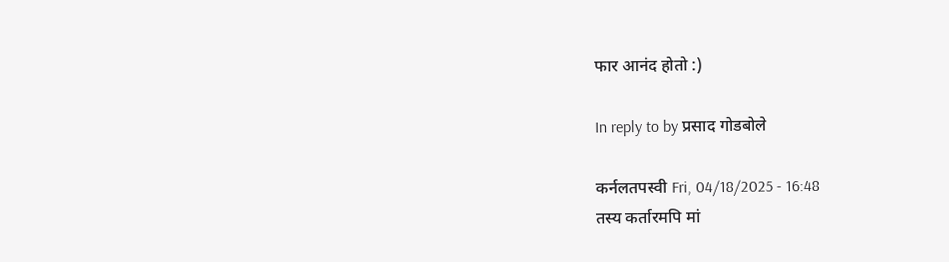फार आनंद होतो :)

In reply to by प्रसाद गोडबोले

कर्नलतपस्वी Fri, 04/18/2025 - 16:48
तस्य कर्तारमपि मां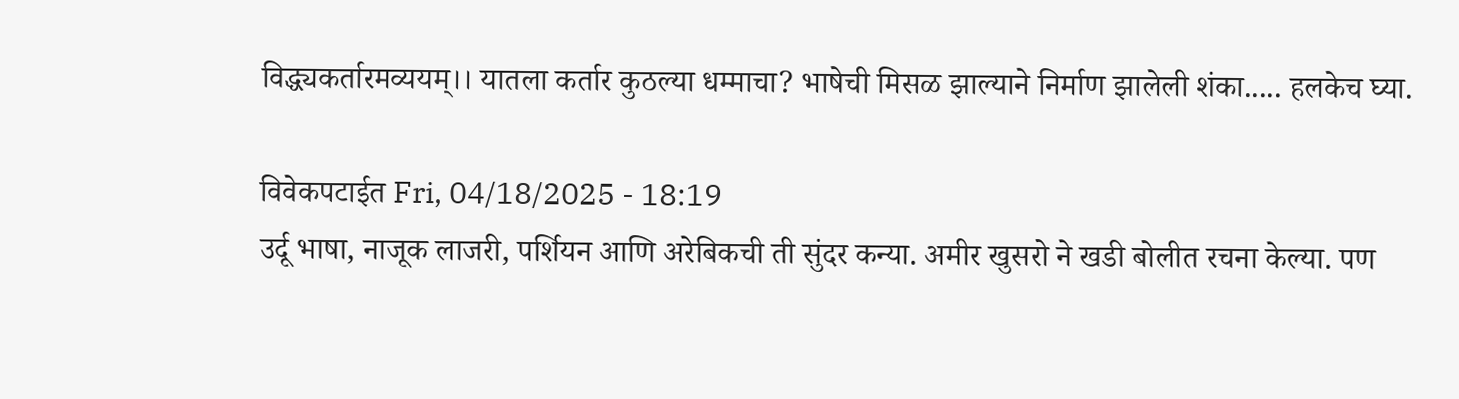विद्ध्यकर्तारमव्ययम्।। यातला कर्तार कुठल्या धम्माचा? भाषेची मिसळ झाल्याने निर्माण झालेली शंका..... हलकेच घ्या.

विवेकपटाईत Fri, 04/18/2025 - 18:19
उर्दू भाषा, नाजूक लाजरी, पर्शियन आणि अरेबिकची ती सुंदर कन्या. अमीर खुसरो ने खडी बोलीत रचना केल्या. पण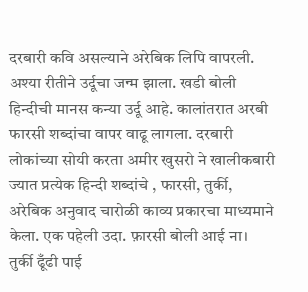दरबारी कवि असल्याने अरेबिक लिपि वापरली. अश्या रीतीने उर्दूचा जन्म झाला. खडी बोली हिन्दीची मानस कन्या उर्दू आहे. कालांतरात अरबी फारसी शब्दांचा वापर वाढू लागला. दरबारी लोकांच्या सोयी करता अमीर खुसरो ने खालीकबारी ज्यात प्रत्येक हिन्दी शब्दांचे , फारसी, तुर्की, अरेबिक अनुवाद चारोळी काव्य प्रकारचा माध्यमाने केला. एक पहेली उदा. फ़ारसी बोली आई ना। तुर्की ढूँढी पाई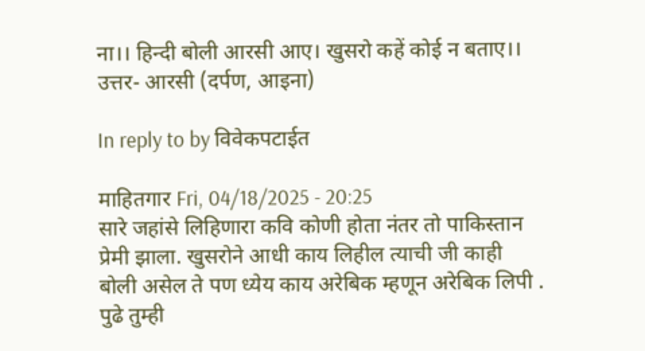ना।। हिन्दी बोली आरसी आए। खुसरो कहें कोई न बताए।। उत्तर- आरसी (दर्पण, आइना)

In reply to by विवेकपटाईत

माहितगार Fri, 04/18/2025 - 20:25
सारे जहांसे लिहिणारा कवि कोणी होता नंतर तो पाकिस्तान प्रेमी झाला. खुसरोने आधी काय लिहील त्याची जी काही बोली असेल ते पण ध्येय काय अरेबिक म्हणून अरेबिक लिपी . पुढे तुम्ही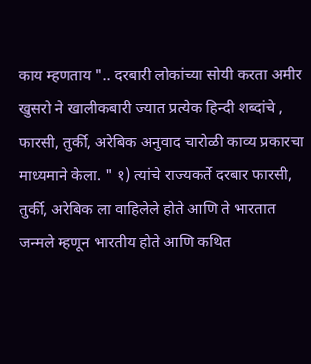काय म्हणताय ".. दरबारी लोकांच्या सोयी करता अमीर खुसरो ने खालीकबारी ज्यात प्रत्येक हिन्दी शब्दांचे , फारसी, तुर्की, अरेबिक अनुवाद चारोळी काव्य प्रकारचा माध्यमाने केला. " १) त्यांचे राज्यकर्ते दरबार फारसी, तुर्की, अरेबिक ला वाहिलेले होते आणि ते भारतात जन्मले म्हणून भारतीय होते आणि कथित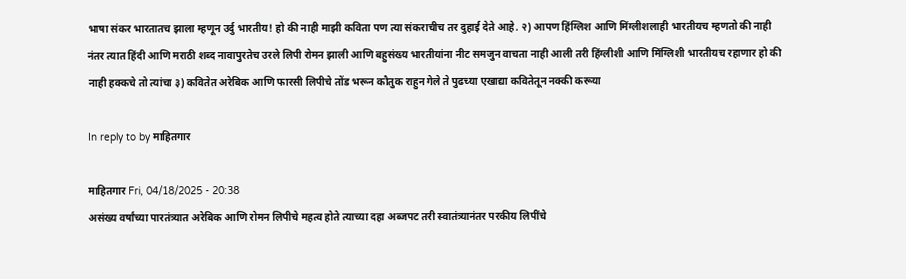भाषा संकर भारतातच झाला म्हणून उर्दु भारतीय! हो की नाही माझी कविता पण त्या संकराचीच तर दुहाई देते आहे. २) आपण हिंग्लिश आणि मिंग्लीशलाही भारतीयच म्हणतो की नाही नंतर त्यात हिंदी आणि मराठी शब्द नावापुरतेच उरले लिपी रोमन झाली आणि बहुसंख्य भारतीयांना नीट समजुन वाचता नाही आली तरी हिंग्लीशी आणि मिंग्लिशी भारतीयच रहाणार हो की नाही हक्कचे तो त्यांचा ३) कवितेत अरेबिक आणि फारसी लिपीचे तोंड भरून कौतुक राहुन गेले ते पुढच्या एखाद्या कवितेतून नक्की करूया

In reply to by माहितगार

माहितगार Fri, 04/18/2025 - 20:38
असंख्य वर्षांच्या पारतंत्र्यात अरेबिक आणि रोमन लिपीचे महत्व होते त्याच्या दहा अब्जपट तरी स्वातंत्र्यानंतर परकीय लिपींचे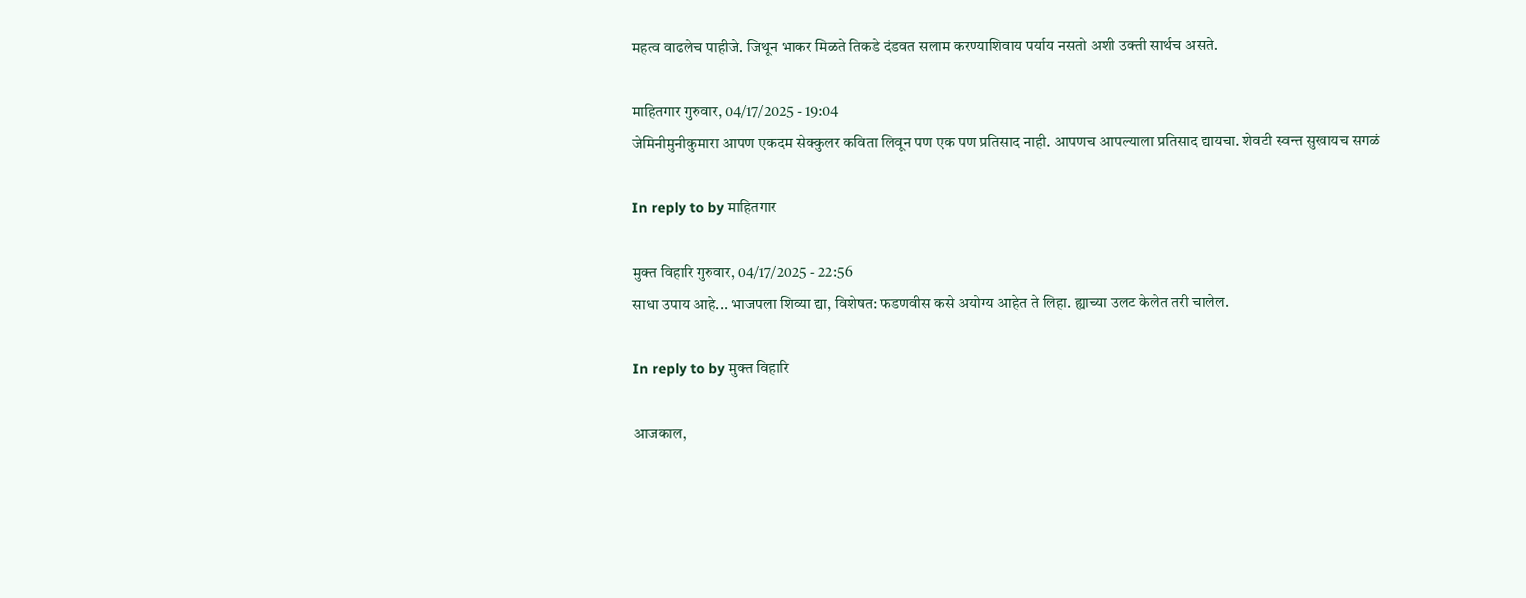महत्व वाढलेच पाहीजे. जिथून भाकर मिळते तिकडे दंडवत सलाम करण्याशिवाय पर्याय नसतो अशी उक्ती सार्थच असते.

माहितगार गुरुवार, 04/17/2025 - 19:04
जेमिनीमुनीकुमारा आपण एकदम सेक्कुलर कविता लिवून पण एक पण प्रतिसाद नाही. आपणच आपल्याला प्रतिसाद द्यायचा. शेवटी स्वन्त सुखायच सगळं

In reply to by माहितगार

मुक्त विहारि गुरुवार, 04/17/2025 - 22:56
साधा उपाय आहे... भाजपला शिव्या द्या, विशेषत: फडणवीस कसे अयोग्य आहेत ते लिहा. ह्याच्या उलट केलेत तरी चालेल.

In reply to by मुक्त विहारि

आजकाल,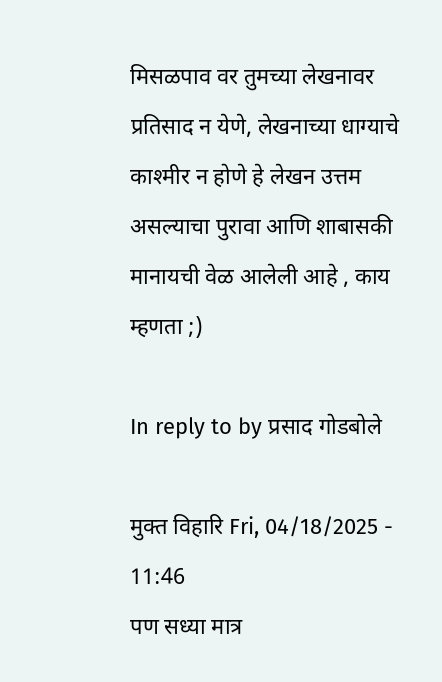मिसळपाव वर तुमच्या लेखनावर प्रतिसाद न येणे, लेखनाच्या धाग्याचे काश्मीर न होणे हे लेखन उत्तम असल्याचा पुरावा आणि शाबासकी मानायची वेळ आलेली आहे , काय म्हणता ;)

In reply to by प्रसाद गोडबोले

मुक्त विहारि Fri, 04/18/2025 - 11:46
पण सध्या मात्र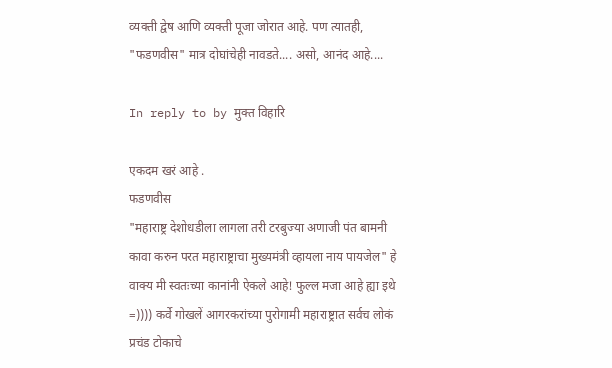व्यक्ती द्वेष आणि व्यक्ती पूजा जोरात आहे. पण त्यातही, "फडणवीस" मात्र दोघांचेही नावडते.... असो, आनंद आहे....

In reply to by मुक्त विहारि

एकदम खरं आहे .
फडणवीस
"महाराष्ट्र देशोधडीला लागला तरी टरबुज्या अणाजी पंत बामनी कावा करुन परत महाराष्ट्राचा मुख्यमंत्री व्हायला नाय पायजेल" हे वाक्य मी स्वतःच्या कानांनी ऐकले आहे! फुल्ल मजा आहे ह्या इथे =)))) कर्वे गोखलें आगरकरांच्या पुरोगामी महाराष्ट्रात सर्वच लोकं प्रचंड टोकाचे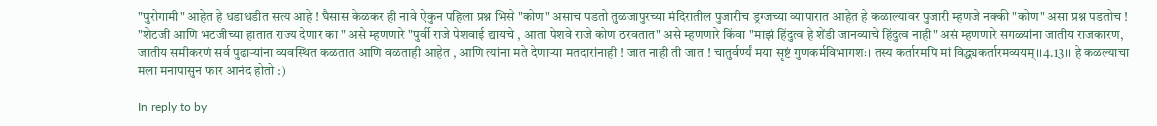"पुरोगामी" आहेत हे धडाधडीत सत्य आहे ! घैसास केळकर ही नावे ऐकुन पहिला प्रश्न भिसे "कोण" असाच पडतो तुळजापुरच्या मंदिरातील पुजारीच ड्रग्जच्या व्यापारात आहेत हे कळाल्यावर पुजारी म्हणजे नक्की "कोण" असा प्रश्न पडतोच ! "शेटजी आणि भटजीच्या हातात राज्य देणार का " असे म्हणणारे "पुर्वी राजे पेशवाई द्यायचे , आता पेशवे राजे कोण ठरवतात" असे म्हणणारे किंवा "माझं हिंदुत्व हे शेंडी जानव्याचे हिंदुत्व नाही" असं म्हणणारे सगळ्यांना जातीय राजकारण, जातीय समीकरणं सर्व पुढार्‍यांना व्यवस्थित कळतात आणि वळताही आहेत , आणि त्यांना मते देणार्‍या मतदारांनाही ! जात नाही ती जात ! चातुर्वर्ण्यं मया सृष्टं गुणकर्मविभागशः। तस्य कर्तारमपि मां विद्ध्यकर्तारमव्ययम्।।4.13।। हे कळल्याचा मला मनापासुन फार आनंद होतो :)

In reply to by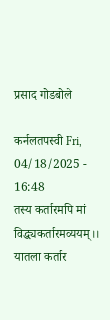प्रसाद गोडबोले

कर्नलतपस्वी Fri, 04/18/2025 - 16:48
तस्य कर्तारमपि मां विद्ध्यकर्तारमव्ययम्।। यातला कर्तार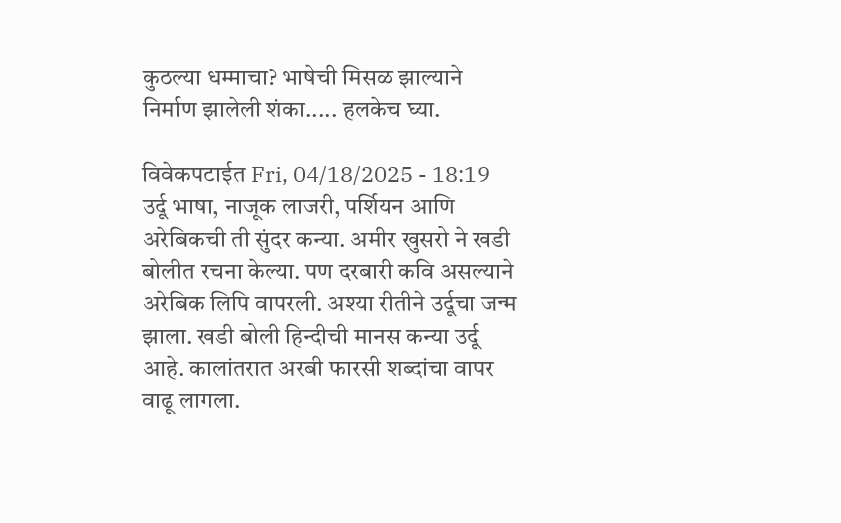कुठल्या धम्माचा? भाषेची मिसळ झाल्याने निर्माण झालेली शंका..... हलकेच घ्या.

विवेकपटाईत Fri, 04/18/2025 - 18:19
उर्दू भाषा, नाजूक लाजरी, पर्शियन आणि अरेबिकची ती सुंदर कन्या. अमीर खुसरो ने खडी बोलीत रचना केल्या. पण दरबारी कवि असल्याने अरेबिक लिपि वापरली. अश्या रीतीने उर्दूचा जन्म झाला. खडी बोली हिन्दीची मानस कन्या उर्दू आहे. कालांतरात अरबी फारसी शब्दांचा वापर वाढू लागला.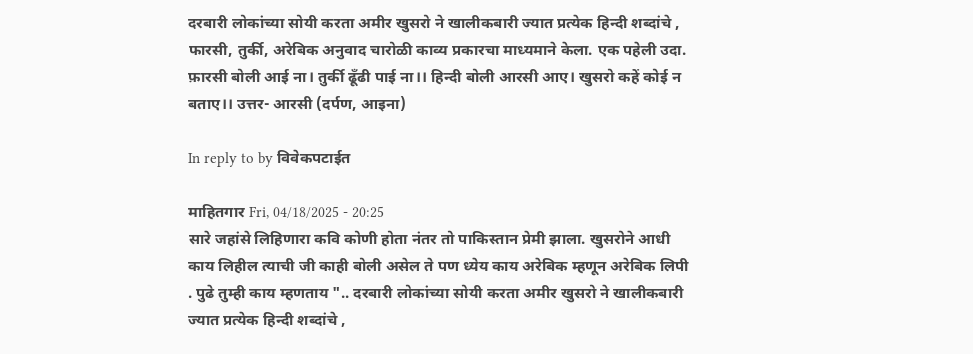दरबारी लोकांच्या सोयी करता अमीर खुसरो ने खालीकबारी ज्यात प्रत्येक हिन्दी शब्दांचे , फारसी, तुर्की, अरेबिक अनुवाद चारोळी काव्य प्रकारचा माध्यमाने केला. एक पहेली उदा. फ़ारसी बोली आई ना। तुर्की ढूँढी पाई ना।। हिन्दी बोली आरसी आए। खुसरो कहें कोई न बताए।। उत्तर- आरसी (दर्पण, आइना)

In reply to by विवेकपटाईत

माहितगार Fri, 04/18/2025 - 20:25
सारे जहांसे लिहिणारा कवि कोणी होता नंतर तो पाकिस्तान प्रेमी झाला. खुसरोने आधी काय लिहील त्याची जी काही बोली असेल ते पण ध्येय काय अरेबिक म्हणून अरेबिक लिपी . पुढे तुम्ही काय म्हणताय ".. दरबारी लोकांच्या सोयी करता अमीर खुसरो ने खालीकबारी ज्यात प्रत्येक हिन्दी शब्दांचे ,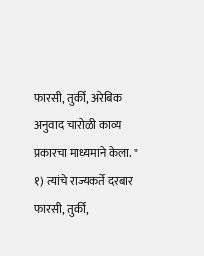फारसी, तुर्की, अरेबिक अनुवाद चारोळी काव्य प्रकारचा माध्यमाने केला. " १) त्यांचे राज्यकर्ते दरबार फारसी, तुर्की,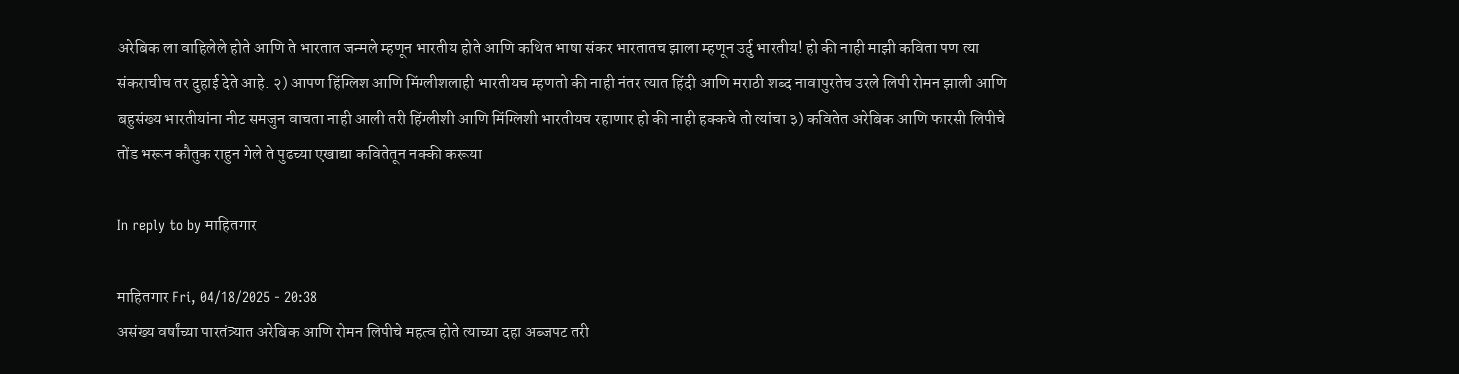अरेबिक ला वाहिलेले होते आणि ते भारतात जन्मले म्हणून भारतीय होते आणि कथित भाषा संकर भारतातच झाला म्हणून उर्दु भारतीय! हो की नाही माझी कविता पण त्या संकराचीच तर दुहाई देते आहे. २) आपण हिंग्लिश आणि मिंग्लीशलाही भारतीयच म्हणतो की नाही नंतर त्यात हिंदी आणि मराठी शब्द नावापुरतेच उरले लिपी रोमन झाली आणि बहुसंख्य भारतीयांना नीट समजुन वाचता नाही आली तरी हिंग्लीशी आणि मिंग्लिशी भारतीयच रहाणार हो की नाही हक्कचे तो त्यांचा ३) कवितेत अरेबिक आणि फारसी लिपीचे तोंड भरून कौतुक राहुन गेले ते पुढच्या एखाद्या कवितेतून नक्की करूया

In reply to by माहितगार

माहितगार Fri, 04/18/2025 - 20:38
असंख्य वर्षांच्या पारतंत्र्यात अरेबिक आणि रोमन लिपीचे महत्व होते त्याच्या दहा अब्जपट तरी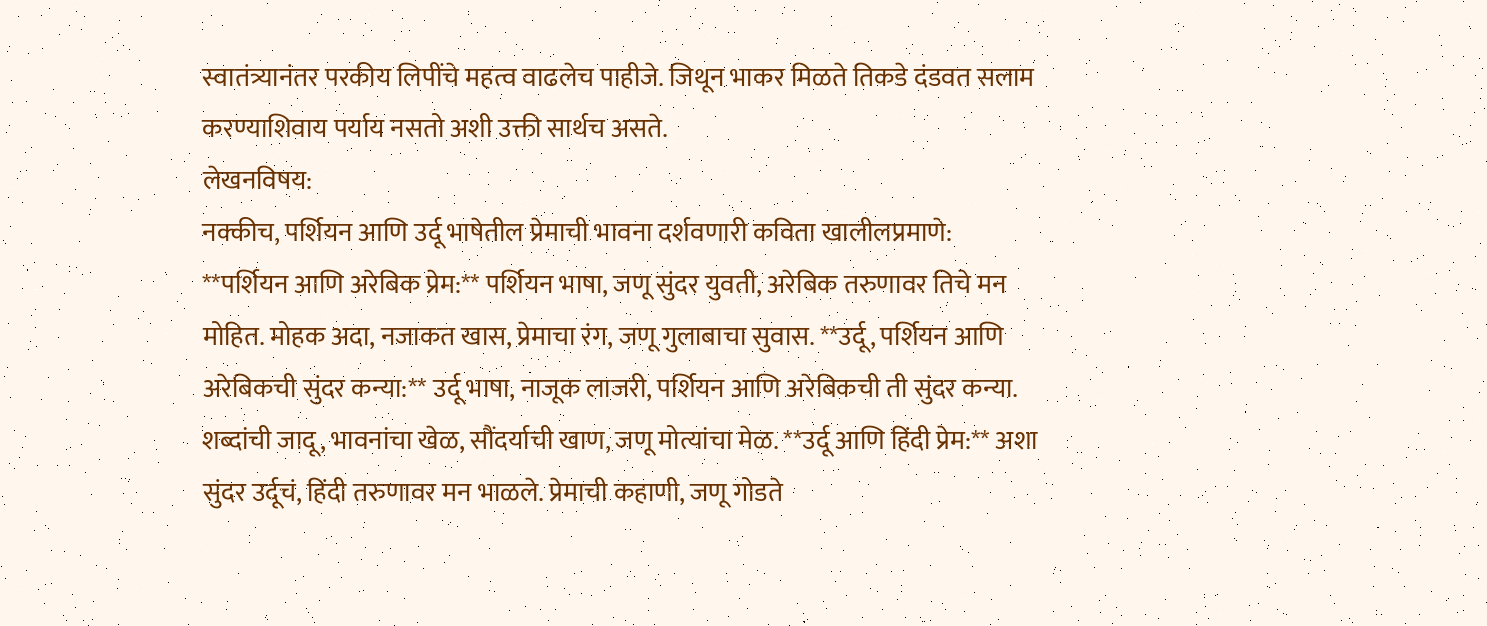स्वातंत्र्यानंतर परकीय लिपींचे महत्व वाढलेच पाहीजे. जिथून भाकर मिळते तिकडे दंडवत सलाम करण्याशिवाय पर्याय नसतो अशी उक्ती सार्थच असते.
लेखनविषय:
नक्कीच, पर्शियन आणि उर्दू भाषेतील प्रेमाची भावना दर्शवणारी कविता खालीलप्रमाणे: **पर्शियन आणि अरेबिक प्रेम:** पर्शियन भाषा, जणू सुंदर युवती, अरेबिक तरुणावर तिचे मन मोहित. मोहक अदा, नजाकत खास, प्रेमाचा रंग, जणू गुलाबाचा सुवास. **उर्दू, पर्शियन आणि अरेबिकची सुंदर कन्या:** उर्दू भाषा, नाजूक लाजरी, पर्शियन आणि अरेबिकची ती सुंदर कन्या. शब्दांची जादू, भावनांचा खेळ, सौंदर्याची खाण, जणू मोत्यांचा मेळ. **उर्दू आणि हिंदी प्रेम:** अशा सुंदर उर्दूचं, हिंदी तरुणावर मन भाळले. प्रेमाची कहाणी, जणू गोडते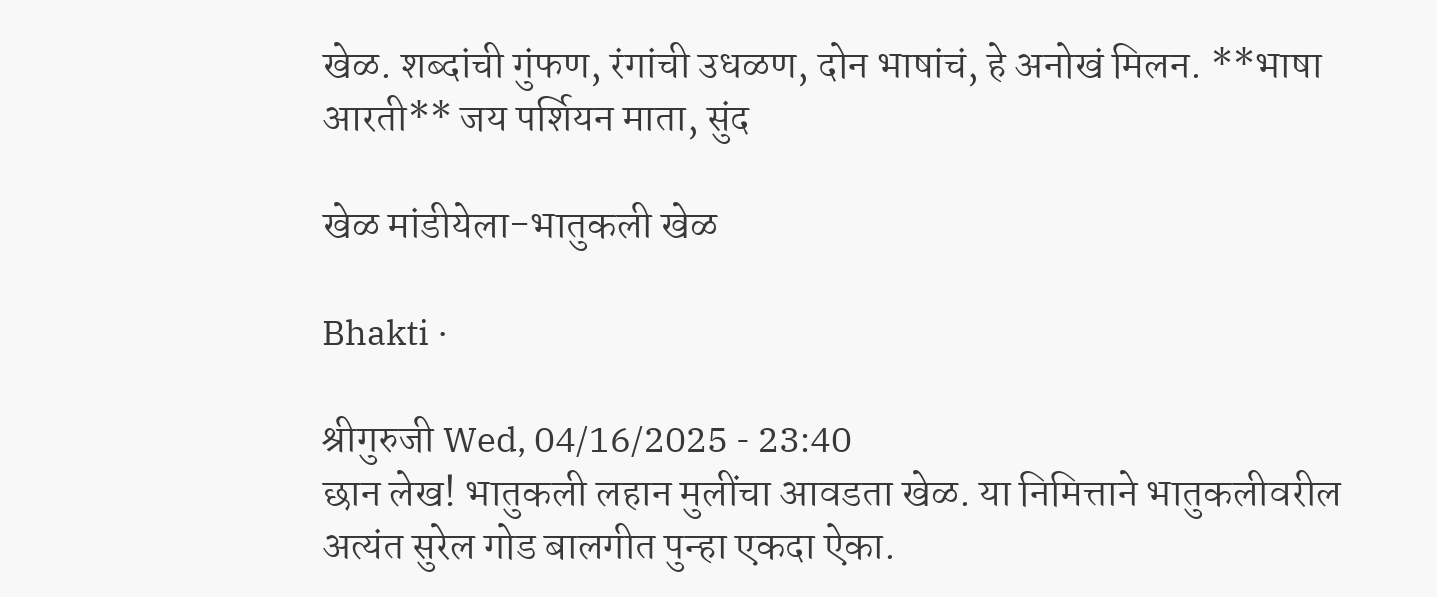खेळ. शब्दांची गुंफण, रंगांची उधळण, दोन भाषांचं, हे अनोखं मिलन. **भाषा आरती** जय पर्शियन माता, सुंद

खेळ मांडीयेला-भातुकली खेळ

Bhakti ·

श्रीगुरुजी Wed, 04/16/2025 - 23:40
छान लेख! भातुकली लहान मुलींचा आवडता खेळ. या निमित्ताने भातुकलीवरील अत्यंत सुरेल गोड बालगीत पुन्हा एकदा ऐका.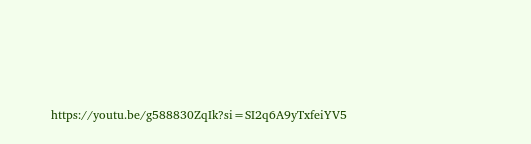https://youtu.be/g588830ZqIk?si=SI2q6A9yTxfeiYV5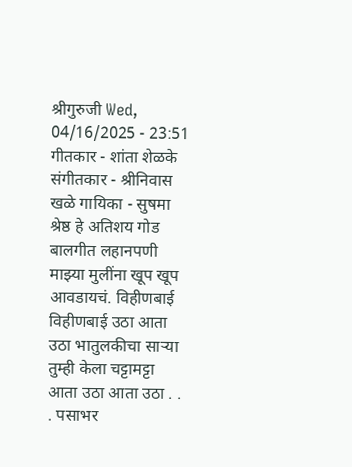श्रीगुरुजी Wed, 04/16/2025 - 23:51
गीतकार - शांता शेळके संगीतकार - श्रीनिवास खळे गायिका - सुषमा श्रेष्ठ हे अतिशय गोड बालगीत लहानपणी माझ्या मुलींना खूप खूप आवडायचं. विहीणबाई विहीणबाई उठा आता उठा भातुलकीचा साऱ्या तुम्ही केला चट्टामट्टा आता उठा आता उठा . . . पसाभर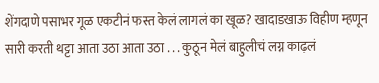शेंगदाणे पसाभर गूळ एकटीनं फस्त केलं लागलं का खूळ? खादाडखाऊ विहीण म्हणून सारी करती थट्टा आता उठा आता उठा . . . कुठून मेलं बाहुलीचं लग्न काढ़लं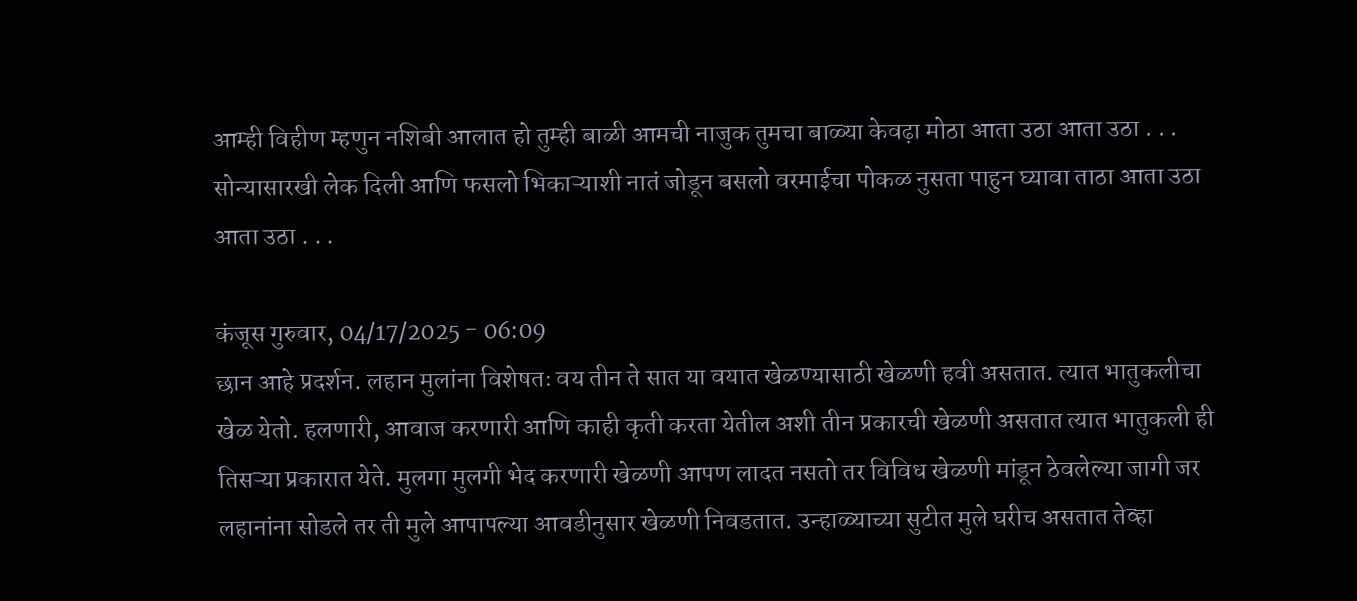आम्ही विहीण म्हणुन नशिबी आलात हो तुम्ही बाळी आमची नाजुक तुमचा बाळ्या केवढ़ा मोठा आता उठा आता उठा . . . सोन्यासारखी लेक दिली आणि फसलो भिकाऱ्याशी नातं जोडून बसलो वरमाईचा पोकळ नुसता पाहुन घ्यावा ताठा आता उठा आता उठा . . .

कंजूस गुरुवार, 04/17/2025 - 06:09
छान आहे प्रदर्शन. लहान मुलांना विशेषतः वय तीन ते सात या वयात खेळण्यासाठी खेळणी हवी असतात. त्यात भातुकलीचा खेळ येतो. हलणारी, आवाज करणारी आणि काही कृती करता येतील अशी तीन प्रकारची खेळणी असतात त्यात भातुकली ही तिसऱ्या प्रकारात येते. मुलगा मुलगी भेद करणारी खेळणी आपण लादत नसतो तर विविध खेळणी मांडून ठेवलेल्या जागी जर लहानांना सोडले तर ती मुले आपापल्या आवडीनुसार खेळणी निवडतात. उन्हाळ्याच्या सुटीत मुले घरीच असतात तेव्हा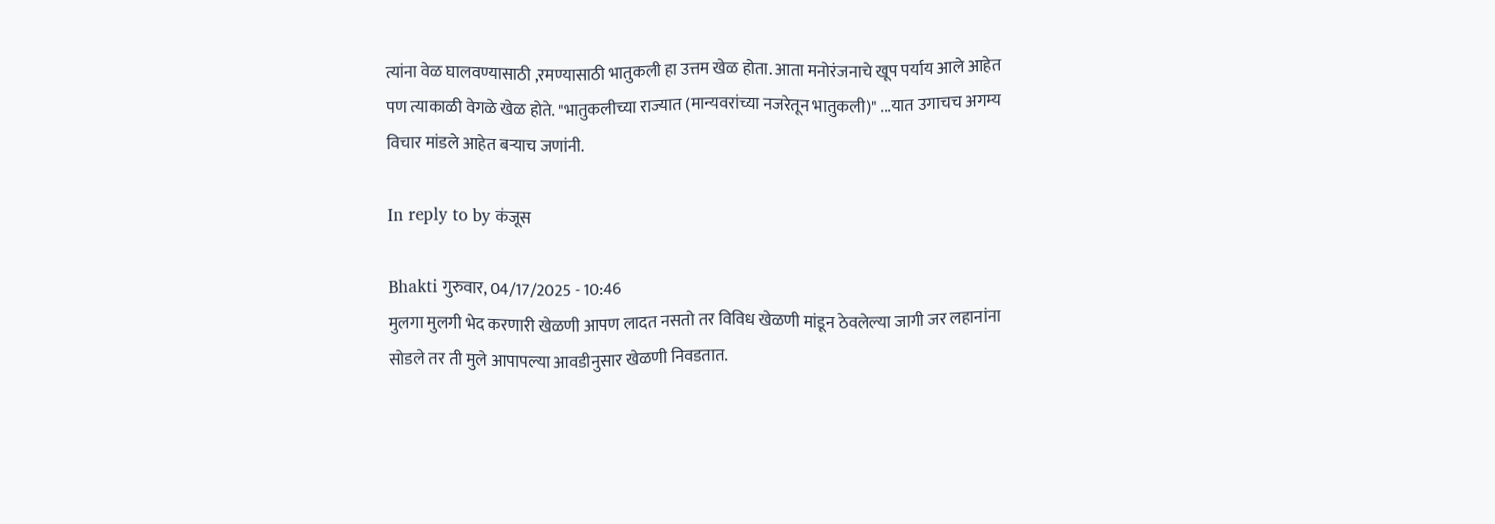त्यांना वेळ घालवण्यासाठी ,रमण्यासाठी भातुकली हा उत्तम खेळ होता. आता मनोरंजनाचे खूप पर्याय आले आहेत पण त्याकाळी वेगळे खेळ होते. "भातुकलीच्या राज्यात (मान्यवरांच्या नजरेतून भातुकली)" ...यात उगाचच अगम्य विचार मांडले आहेत बऱ्याच जणांनी.

In reply to by कंजूस

Bhakti गुरुवार, 04/17/2025 - 10:46
मुलगा मुलगी भेद करणारी खेळणी आपण लादत नसतो तर विविध खेळणी मांडून ठेवलेल्या जागी जर लहानांना सोडले तर ती मुले आपापल्या आवडीनुसार खेळणी निवडतात.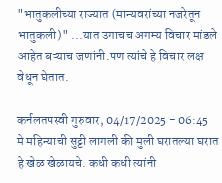"भातुकलीच्या राज्यात (मान्यवरांच्या नजरेतून भातुकली)" ...यात उगाचच अगम्य विचार मांडले आहेत बऱ्याच जणांनी.पण त्यांचे हे विचार लक्ष वेधून घेतात.

कर्नलतपस्वी गुरुवार, 04/17/2025 - 06:45
मे महिन्याची सुट्टी लागली की मुली घरातल्या घरात हे खेळ खेळायचे. कधी कधी त्यांनी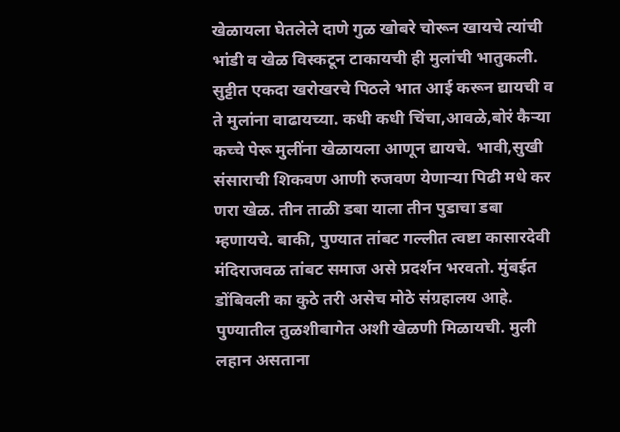खेळायला घेतलेले दाणे गुळ खोबरे चोरून खायचे त्यांची भांडी व खेळ विस्कटून टाकायची ही मुलांची भातुकली. सुट्टीत एकदा खरोखरचे पिठले भात आई करून द्यायची व ते मुलांना वाढायच्या. कधी कधी चिंचा,आवळे,बोरं कैर्‍या कच्चे पेरू मुलींना खेळायला आणून द्यायचे. भावी,सुखी संसाराची शिकवण आणी रुजवण येणाऱ्या पिढी मधे कर णरा खेळ. तीन ताळी डबा याला तीन पुडाचा डबा म्हणायचे. बाकी, पुण्यात तांबट गल्लीत त्वष्टा कासारदेवी मंदिराजवळ तांबट समाज असे प्रदर्शन भरवतो. मुंबईत डोंबिवली का कुठे तरी असेच मोठे संग्रहालय आहे. पुण्यातील तुळशीबागेत अशी खेळणी मिळायची. मुली लहान असताना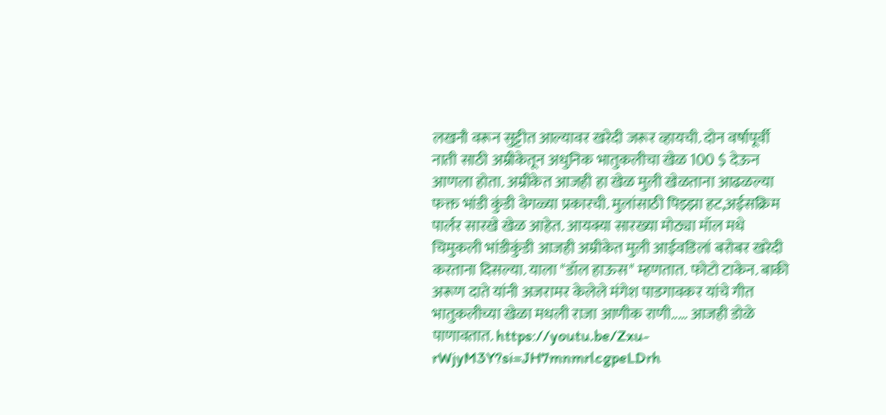लखनौ वरून सुट्टीत आल्यावर खरेदी जरूर व्हायची. दोन वर्षापूर्वी नाती साठी अम्रीकेतून अधुनिक भातुकलीचा खेळ 100 $ देऊन आणला होता. अम्रीकेत आजही हा खेळ मुली खेळताना आढळल्या फक्त भांडी कुंडी वेगळ्या प्रकारची. मुलांसाठी पिझ्झा हट,अईसक्रिम पार्लर सारखे खेळ आहेत. आयक्या सारख्या मोठ्या मॉल मधे चिमुकली भांडीकुंडी आजही अम्रीकेत मुली आईवडिलां बरोबर खरेदी करताना दिसल्या. याला "डॉल हाऊस" म्हणतात. फोटो टाकेन. बाकी अरूण दाते यांनी अजरामर केलेले मंगेश पाडगावकर यांचे गीत भातुकलीच्या खेळा मधली राजा आणीक राणी..... आजही डोळे पाणावतात. https://youtu.be/Zxu-rWjyM3Y?si=JH7mnmrlcgpeLDrh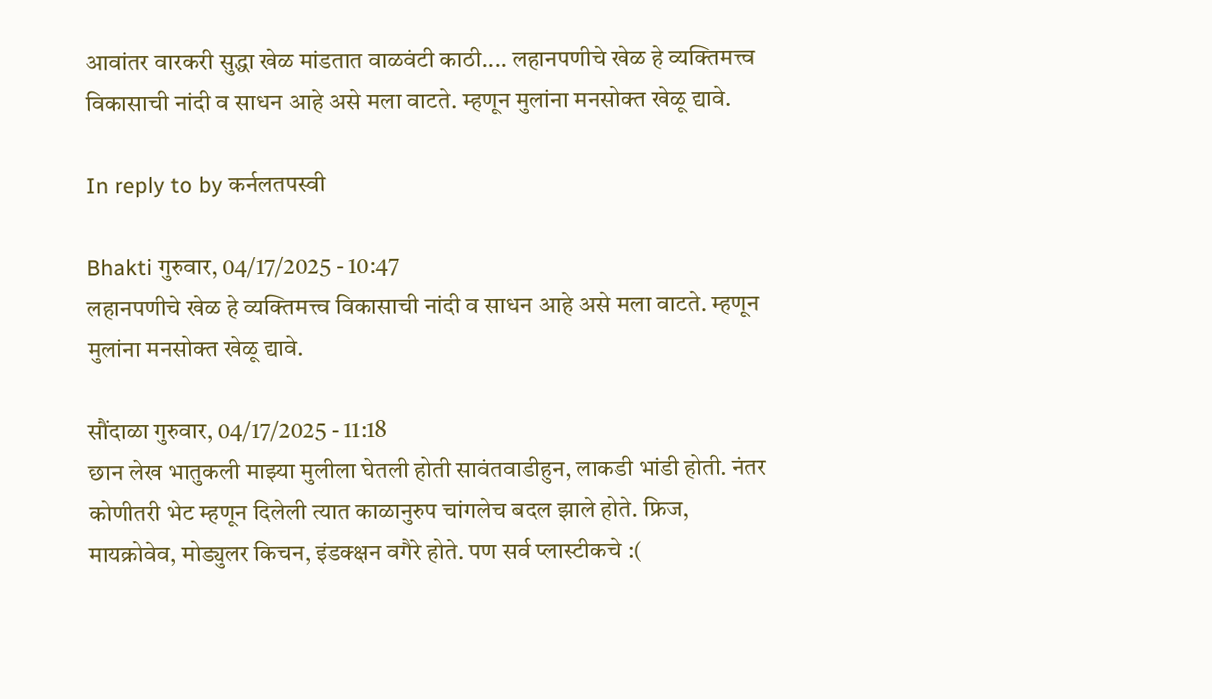आवांतर वारकरी सुद्धा खेळ मांडतात वाळवंटी काठी.... लहानपणीचे खेळ हे व्यक्तिमत्त्व विकासाची नांदी व साधन आहे असे मला वाटते. म्हणून मुलांना मनसोक्त खेळू द्यावे.

In reply to by कर्नलतपस्वी

Bhakti गुरुवार, 04/17/2025 - 10:47
लहानपणीचे खेळ हे व्यक्तिमत्त्व विकासाची नांदी व साधन आहे असे मला वाटते. म्हणून मुलांना मनसोक्त खेळू द्यावे.

सौंदाळा गुरुवार, 04/17/2025 - 11:18
छान लेख भातुकली माझ्या मुलीला घेतली होती सावंतवाडीहुन, लाकडी भांडी होती. नंतर कोणीतरी भेट म्हणून दिलेली त्यात काळानुरुप चांगलेच बदल झाले होते. फ्रिज, मायक्रोवेव, मोड्युलर किचन, इंडक्क्षन वगैरे होते. पण सर्व प्लास्टीकचे :(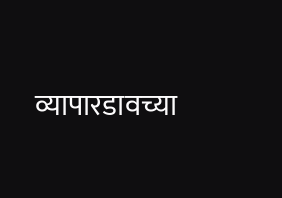व्यापारडावच्या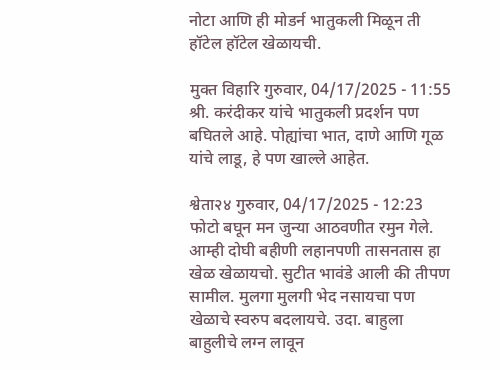नोटा आणि ही मोडर्न भातुकली मिळून ती हॉटेल हॉटेल खेळायची.

मुक्त विहारि गुरुवार, 04/17/2025 - 11:55
श्री. करंदीकर यांचे भातुकली प्रदर्शन पण बघितले आहे. पोह्यांचा भात, दाणे आणि गूळ यांचे लाडू, हे पण खाल्ले आहेत.

श्वेता२४ गुरुवार, 04/17/2025 - 12:23
फोटो बघून मन जुन्या आठवणीत रमुन गेले. आम्ही दोघी बहीणी लहानपणी तासनतास हा खेळ खेळायचो. सुटीत भावंडे आली की तीपण सामील. मुलगा मुलगी भेद नसायचा पण खेळाचे स्वरुप बदलायचे. उदा. बाहुला बाहुलीचे लग्न लावून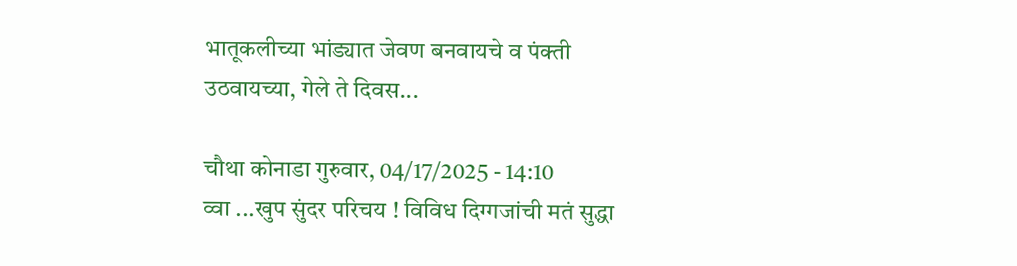भातूकलीच्या भांड्यात जेवण बनवायचे व पंक्ती उठवायच्या, गेले ते दिवस...

चौथा कोनाडा गुरुवार, 04/17/2025 - 14:10
व्वा ...खुप सुंदर परिचय ! विविध दिग्गजांची मतं सुद्धा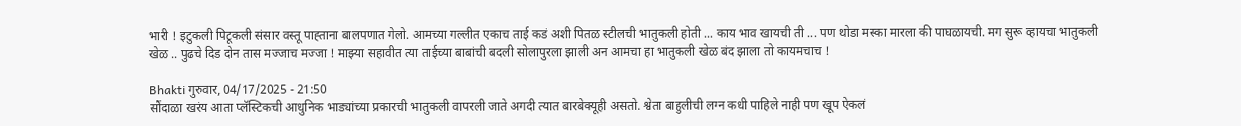भारी ! इटुकली पिटूकली संसार वस्तू पाह्ताना बालपणात गेलो. आमच्या गल्लीत एकाच ताई कडं अशी पितळ स्टीलची भातुकली होती ... काय भाव खायची ती ... पण थोडा मस्का मारला की पाघळायची. मग सुरू व्हायचा भातुकली खेळ .. पुढचे दिड दोन तास मज्जाच मज्जा ! माझ्या सहावीत त्या ताईच्या बाबांची बदली सोलापुरला झाली अन आमचा हा भातुकली खेळ बंद झाला तो कायमचाच !

Bhakti गुरुवार, 04/17/2025 - 21:50
सौंदाळा खरंय आता प्लॅस्टिकची आधुनिक भाड्यांच्या प्रकारची भातुकली वापरली जाते अगदी त्यात बारबेक्यूही असतो. श्वेता बाहुलीची लग्न कधी पाहिले नाही पण खूप ऐकलं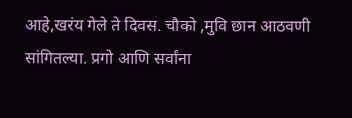आहे,खरंय गेले ते दिवस. चौको ,मुवि छान आठवणी सांगितल्या. प्रगो आणि सर्वांना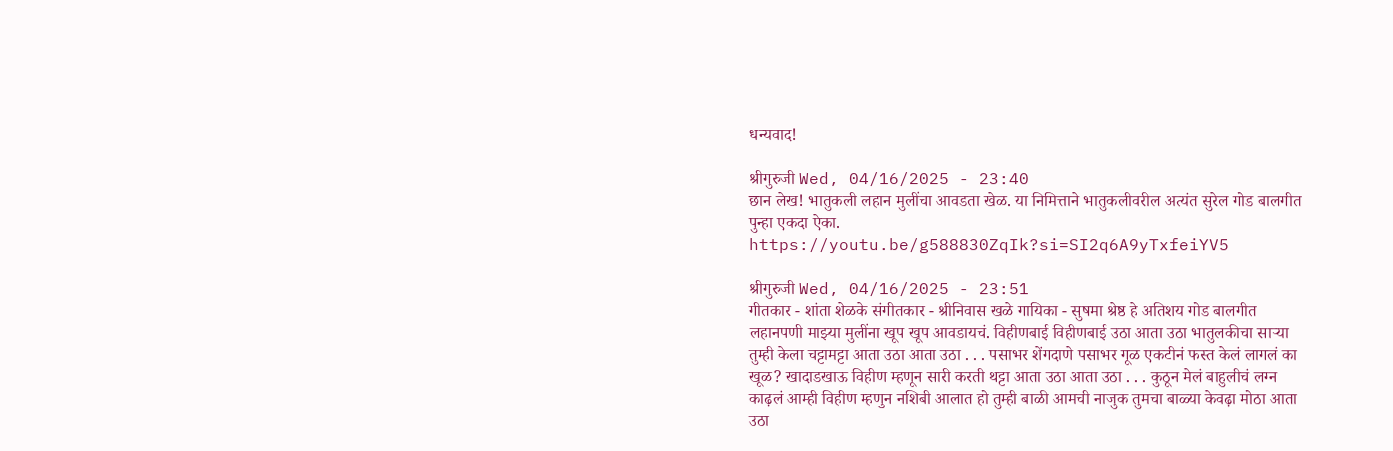धन्यवाद!

श्रीगुरुजी Wed, 04/16/2025 - 23:40
छान लेख! भातुकली लहान मुलींचा आवडता खेळ. या निमित्ताने भातुकलीवरील अत्यंत सुरेल गोड बालगीत पुन्हा एकदा ऐका. https://youtu.be/g588830ZqIk?si=SI2q6A9yTxfeiYV5

श्रीगुरुजी Wed, 04/16/2025 - 23:51
गीतकार - शांता शेळके संगीतकार - श्रीनिवास खळे गायिका - सुषमा श्रेष्ठ हे अतिशय गोड बालगीत लहानपणी माझ्या मुलींना खूप खूप आवडायचं. विहीणबाई विहीणबाई उठा आता उठा भातुलकीचा साऱ्या तुम्ही केला चट्टामट्टा आता उठा आता उठा . . . पसाभर शेंगदाणे पसाभर गूळ एकटीनं फस्त केलं लागलं का खूळ? खादाडखाऊ विहीण म्हणून सारी करती थट्टा आता उठा आता उठा . . . कुठून मेलं बाहुलीचं लग्न काढ़लं आम्ही विहीण म्हणुन नशिबी आलात हो तुम्ही बाळी आमची नाजुक तुमचा बाळ्या केवढ़ा मोठा आता उठा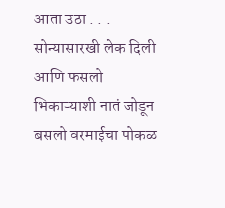आता उठा . . . सोन्यासारखी लेक दिली आणि फसलो भिकाऱ्याशी नातं जोडून बसलो वरमाईचा पोकळ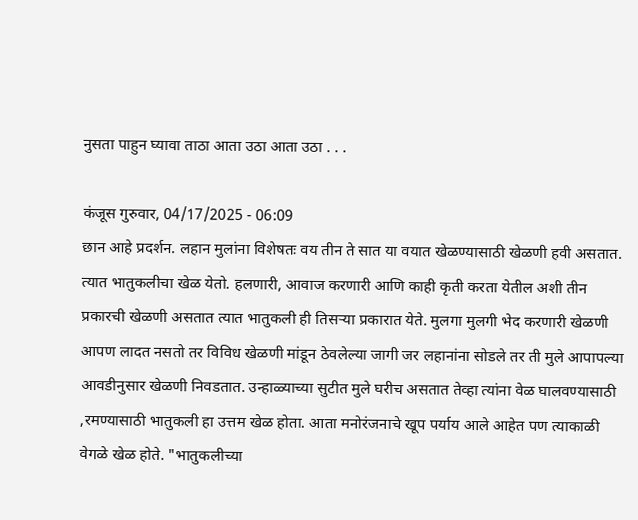नुसता पाहुन घ्यावा ताठा आता उठा आता उठा . . .

कंजूस गुरुवार, 04/17/2025 - 06:09
छान आहे प्रदर्शन. लहान मुलांना विशेषतः वय तीन ते सात या वयात खेळण्यासाठी खेळणी हवी असतात. त्यात भातुकलीचा खेळ येतो. हलणारी, आवाज करणारी आणि काही कृती करता येतील अशी तीन प्रकारची खेळणी असतात त्यात भातुकली ही तिसऱ्या प्रकारात येते. मुलगा मुलगी भेद करणारी खेळणी आपण लादत नसतो तर विविध खेळणी मांडून ठेवलेल्या जागी जर लहानांना सोडले तर ती मुले आपापल्या आवडीनुसार खेळणी निवडतात. उन्हाळ्याच्या सुटीत मुले घरीच असतात तेव्हा त्यांना वेळ घालवण्यासाठी ,रमण्यासाठी भातुकली हा उत्तम खेळ होता. आता मनोरंजनाचे खूप पर्याय आले आहेत पण त्याकाळी वेगळे खेळ होते. "भातुकलीच्या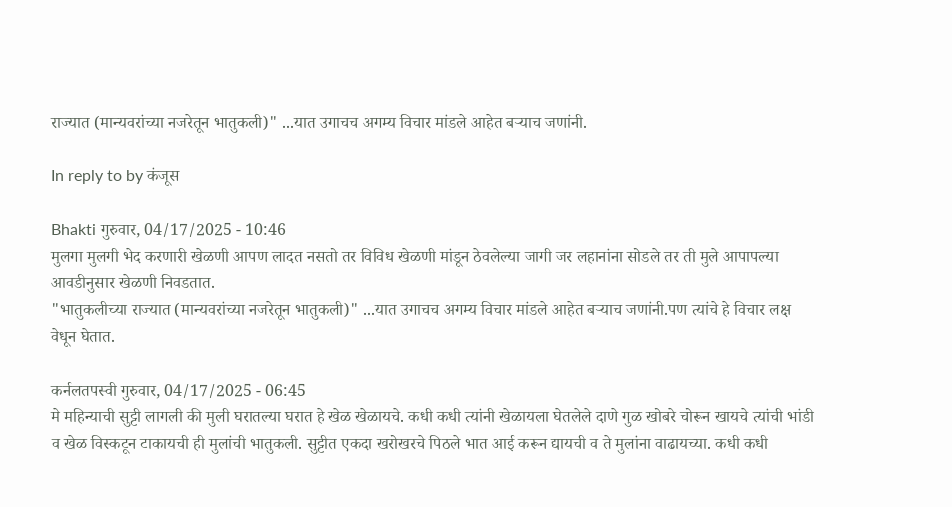राज्यात (मान्यवरांच्या नजरेतून भातुकली)" ...यात उगाचच अगम्य विचार मांडले आहेत बऱ्याच जणांनी.

In reply to by कंजूस

Bhakti गुरुवार, 04/17/2025 - 10:46
मुलगा मुलगी भेद करणारी खेळणी आपण लादत नसतो तर विविध खेळणी मांडून ठेवलेल्या जागी जर लहानांना सोडले तर ती मुले आपापल्या आवडीनुसार खेळणी निवडतात.
"भातुकलीच्या राज्यात (मान्यवरांच्या नजरेतून भातुकली)" ...यात उगाचच अगम्य विचार मांडले आहेत बऱ्याच जणांनी.पण त्यांचे हे विचार लक्ष वेधून घेतात.

कर्नलतपस्वी गुरुवार, 04/17/2025 - 06:45
मे महिन्याची सुट्टी लागली की मुली घरातल्या घरात हे खेळ खेळायचे. कधी कधी त्यांनी खेळायला घेतलेले दाणे गुळ खोबरे चोरून खायचे त्यांची भांडी व खेळ विस्कटून टाकायची ही मुलांची भातुकली. सुट्टीत एकदा खरोखरचे पिठले भात आई करून द्यायची व ते मुलांना वाढायच्या. कधी कधी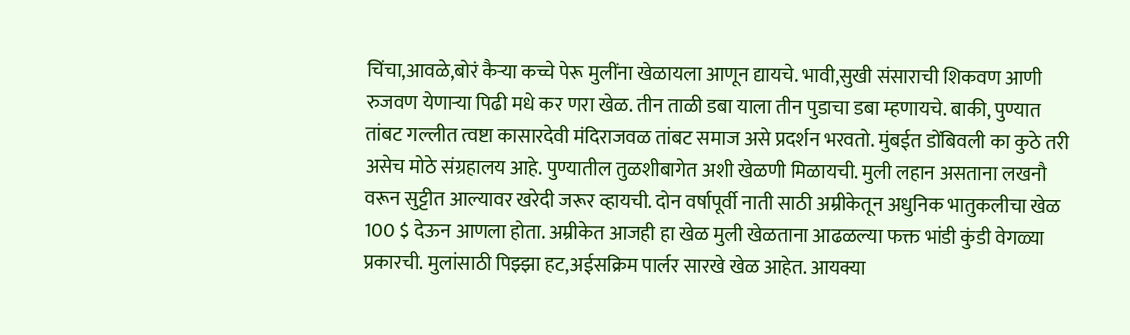चिंचा,आवळे,बोरं कैर्‍या कच्चे पेरू मुलींना खेळायला आणून द्यायचे. भावी,सुखी संसाराची शिकवण आणी रुजवण येणाऱ्या पिढी मधे कर णरा खेळ. तीन ताळी डबा याला तीन पुडाचा डबा म्हणायचे. बाकी, पुण्यात तांबट गल्लीत त्वष्टा कासारदेवी मंदिराजवळ तांबट समाज असे प्रदर्शन भरवतो. मुंबईत डोंबिवली का कुठे तरी असेच मोठे संग्रहालय आहे. पुण्यातील तुळशीबागेत अशी खेळणी मिळायची. मुली लहान असताना लखनौ वरून सुट्टीत आल्यावर खरेदी जरूर व्हायची. दोन वर्षापूर्वी नाती साठी अम्रीकेतून अधुनिक भातुकलीचा खेळ 100 $ देऊन आणला होता. अम्रीकेत आजही हा खेळ मुली खेळताना आढळल्या फक्त भांडी कुंडी वेगळ्या प्रकारची. मुलांसाठी पिझ्झा हट,अईसक्रिम पार्लर सारखे खेळ आहेत. आयक्या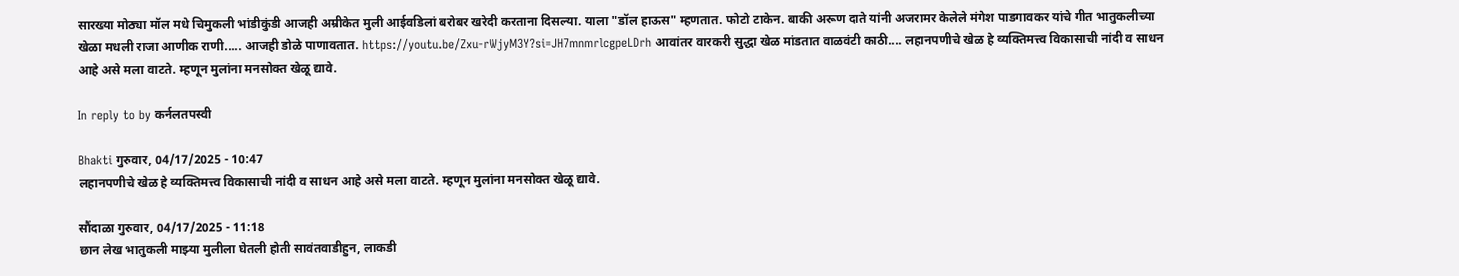सारख्या मोठ्या मॉल मधे चिमुकली भांडीकुंडी आजही अम्रीकेत मुली आईवडिलां बरोबर खरेदी करताना दिसल्या. याला "डॉल हाऊस" म्हणतात. फोटो टाकेन. बाकी अरूण दाते यांनी अजरामर केलेले मंगेश पाडगावकर यांचे गीत भातुकलीच्या खेळा मधली राजा आणीक राणी..... आजही डोळे पाणावतात. https://youtu.be/Zxu-rWjyM3Y?si=JH7mnmrlcgpeLDrh आवांतर वारकरी सुद्धा खेळ मांडतात वाळवंटी काठी.... लहानपणीचे खेळ हे व्यक्तिमत्त्व विकासाची नांदी व साधन आहे असे मला वाटते. म्हणून मुलांना मनसोक्त खेळू द्यावे.

In reply to by कर्नलतपस्वी

Bhakti गुरुवार, 04/17/2025 - 10:47
लहानपणीचे खेळ हे व्यक्तिमत्त्व विकासाची नांदी व साधन आहे असे मला वाटते. म्हणून मुलांना मनसोक्त खेळू द्यावे.

सौंदाळा गुरुवार, 04/17/2025 - 11:18
छान लेख भातुकली माझ्या मुलीला घेतली होती सावंतवाडीहुन, लाकडी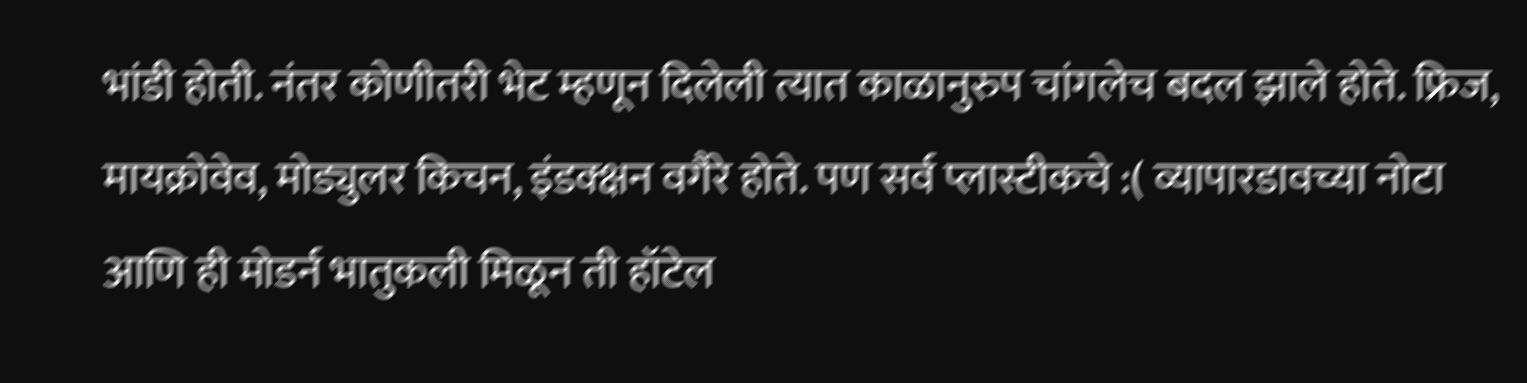भांडी होती. नंतर कोणीतरी भेट म्हणून दिलेली त्यात काळानुरुप चांगलेच बदल झाले होते. फ्रिज, मायक्रोवेव, मोड्युलर किचन, इंडक्क्षन वगैरे होते. पण सर्व प्लास्टीकचे :( व्यापारडावच्या नोटा आणि ही मोडर्न भातुकली मिळून ती हॉटेल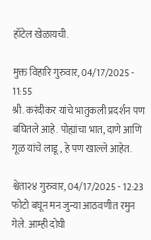हॉटेल खेळायची.

मुक्त विहारि गुरुवार, 04/17/2025 - 11:55
श्री. करंदीकर यांचे भातुकली प्रदर्शन पण बघितले आहे. पोह्यांचा भात, दाणे आणि गूळ यांचे लाडू, हे पण खाल्ले आहेत.

श्वेता२४ गुरुवार, 04/17/2025 - 12:23
फोटो बघून मन जुन्या आठवणीत रमुन गेले. आम्ही दोघी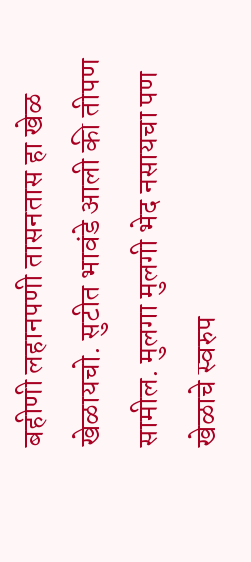बहीणी लहानपणी तासनतास हा खेळ खेळायचो. सुटीत भावंडे आली की तीपण सामील. मुलगा मुलगी भेद नसायचा पण खेळाचे स्वरुप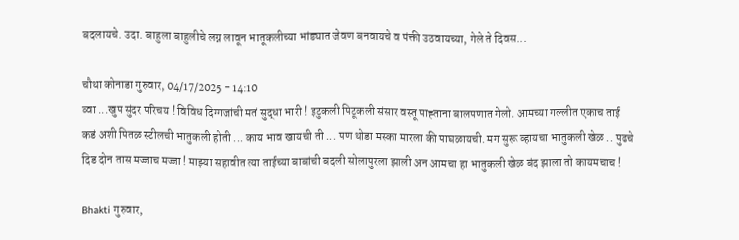बदलायचे. उदा. बाहुला बाहुलीचे लग्न लावून भातूकलीच्या भांड्यात जेवण बनवायचे व पंक्ती उठवायच्या, गेले ते दिवस...

चौथा कोनाडा गुरुवार, 04/17/2025 - 14:10
व्वा ...खुप सुंदर परिचय ! विविध दिग्गजांची मतं सुद्धा भारी ! इटुकली पिटूकली संसार वस्तू पाह्ताना बालपणात गेलो. आमच्या गल्लीत एकाच ताई कडं अशी पितळ स्टीलची भातुकली होती ... काय भाव खायची ती ... पण थोडा मस्का मारला की पाघळायची. मग सुरू व्हायचा भातुकली खेळ .. पुढचे दिड दोन तास मज्जाच मज्जा ! माझ्या सहावीत त्या ताईच्या बाबांची बदली सोलापुरला झाली अन आमचा हा भातुकली खेळ बंद झाला तो कायमचाच !

Bhakti गुरुवार,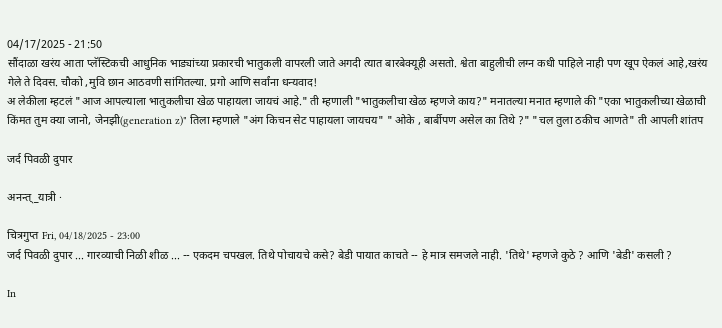04/17/2025 - 21:50
सौंदाळा खरंय आता प्लॅस्टिकची आधुनिक भाड्यांच्या प्रकारची भातुकली वापरली जाते अगदी त्यात बारबेक्यूही असतो. श्वेता बाहुलीची लग्न कधी पाहिले नाही पण खूप ऐकलं आहे,खरंय गेले ते दिवस. चौको ,मुवि छान आठवणी सांगितल्या. प्रगो आणि सर्वांना धन्यवाद!
अ लेकीला म्हटलं "आज आपल्याला भातुकलीचा खेळ पाहायला जायचं आहे." ती म्हणाली "भातुकलीचा खेळ म्हणजे काय?" मनात‌ल्या मनात म्हणाले की "एका भातुकलीच्या खेळाची किंमत तुम क्या जानो, जेनझी(generation z)" तिला म्हणाले "अंग किचन सेट पाहायला जायचय" " ओके , बार्बीपण असेल का तिथे ?" "चल तुला ठकीच आणते" ती आपली शांतप

जर्द पिवळी दुपार

अनन्त्_यात्री ·

चित्रगुप्त Fri, 04/18/2025 - 23:00
जर्द पिवळी दुपार ... गारव्याची निळी शीळ ... -- एकदम चपखल. तिथे पोचायचे कसे? बेडी पायात काचते -- हे मात्र समजले नाही. 'तिथे' म्हणजे कुठे ? आणि 'बेडी' कसली ?

In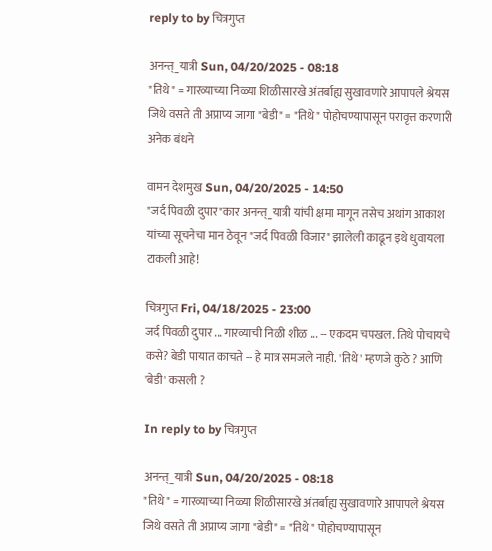reply to by चित्रगुप्त

अनन्त्_यात्री Sun, 04/20/2025 - 08:18
"तिथे" = गारव्याच्या निळ्या शिळीसारखे अंतर्बाह्य सुखावणारे आपापले श्रेयस जिथे वसते ती अप्राप्य जागा "बेडी" = "तिथे" पोहोचण्यापासून परावृत्त करणारी अनेक बंधने

वामन देशमुख Sun, 04/20/2025 - 14:50
"जर्द पिवळी दुपार"कार अनन्त्_यात्री यांची क्षमा मागून तसेच अथांग आकाश यांच्या सूचनेचा मान ठेवून "जर्द पिवळी विजार" झालेली काढून इथे धुवायला टाकली आहे!

चित्रगुप्त Fri, 04/18/2025 - 23:00
जर्द पिवळी दुपार ... गारव्याची निळी शीळ ... -- एकदम चपखल. तिथे पोचायचे कसे? बेडी पायात काचते -- हे मात्र समजले नाही. 'तिथे' म्हणजे कुठे ? आणि 'बेडी' कसली ?

In reply to by चित्रगुप्त

अनन्त्_यात्री Sun, 04/20/2025 - 08:18
"तिथे" = गारव्याच्या निळ्या शिळीसारखे अंतर्बाह्य सुखावणारे आपापले श्रेयस जिथे वसते ती अप्राप्य जागा "बेडी" = "तिथे" पोहोचण्यापासून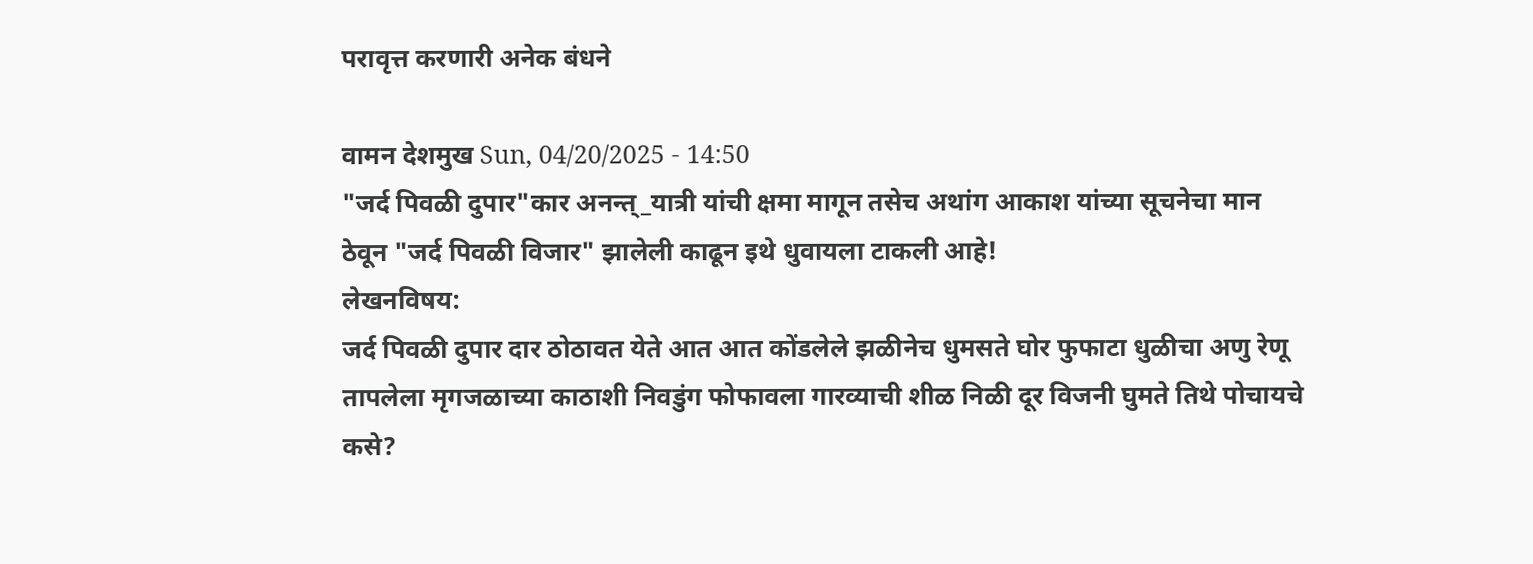परावृत्त करणारी अनेक बंधने

वामन देशमुख Sun, 04/20/2025 - 14:50
"जर्द पिवळी दुपार"कार अनन्त्_यात्री यांची क्षमा मागून तसेच अथांग आकाश यांच्या सूचनेचा मान ठेवून "जर्द पिवळी विजार" झालेली काढून इथे धुवायला टाकली आहे!
लेखनविषय:
जर्द पिवळी दुपार दार ठोठावत येते आत आत कोंडलेले झळीनेच धुमसते घोर फुफाटा धुळीचा अणु रेणू तापलेला मृगजळाच्या काठाशी निवडुंग फोफावला गारव्याची शीळ निळी दूर विजनी घुमते तिथे पोचायचे कसे?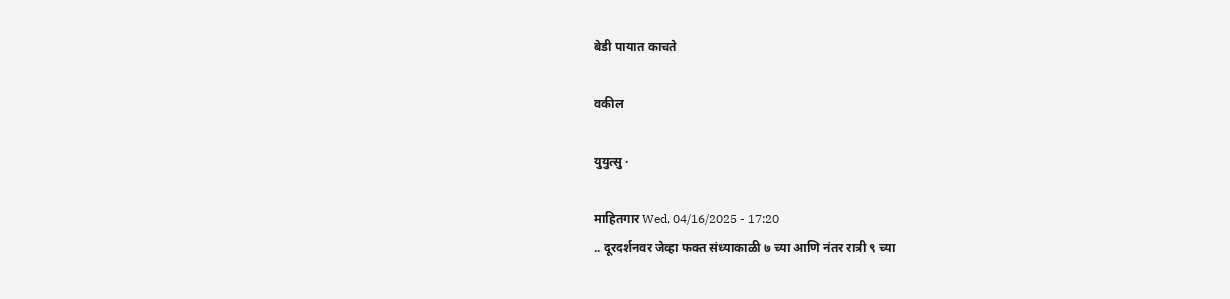बेडी पायात काचते

वकील

युयुत्सु ·

माहितगार Wed, 04/16/2025 - 17:20
.. दूरदर्शनवर जेव्हा फक्त संध्याकाळी ७ च्या आणि नंतर रात्री ९ च्या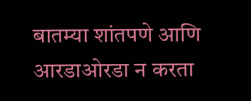बातम्या शांतपणे आणि आरडाओरडा न करता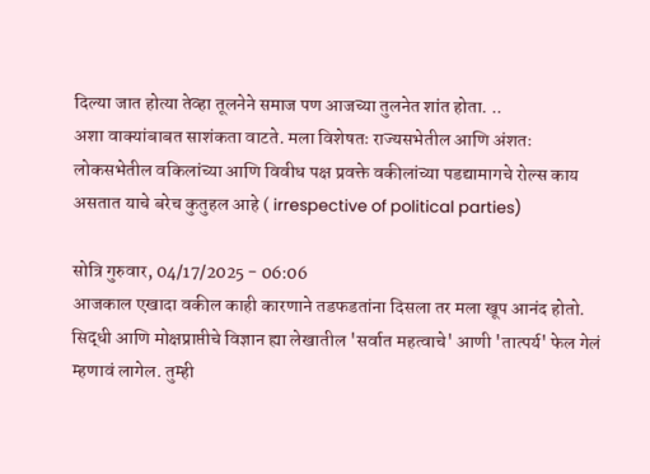दिल्या जात होत्या तेव्हा तूलनेने समाज पण आजच्या तुलनेत शांत होता. ..
अशा वाक्यांबाबत साशंकता वाटते. मला विशेषतः राज्यसभेतील आणि अंशतः लोकसभेतील वकिलांच्या आणि विवीध पक्ष प्रवक्ते वकीलांच्या पडद्यामागचे रोल्स काय असतात याचे बरेच कुतुहल आहे ( irrespective of political parties)

सोत्रि गुरुवार, 04/17/2025 - 06:06
आजकाल एखादा वकील काही कारणाने तडफडतांना दिसला तर मला खूप आनंद होतो.
सिद्धी आणि मोक्षप्राप्तीचे विज्ञान ह्या लेखातील 'सर्वात महत्वाचे' आणी 'तात्पर्य' फेल गेलं म्हणावं लागेल. तुम्ही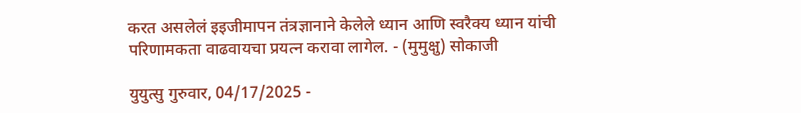करत असलेलं इइजीमापन तंत्रज्ञानाने केलेले ध्यान आणि स्वरैक्य ध्यान यांची परिणामकता वाढवायचा प्रयत्न करावा लागेल. - (मुमुक्षु) सोकाजी

युयुत्सु गुरुवार, 04/17/2025 -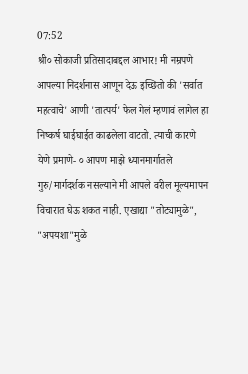07:52
श्री० सोकाजी प्रतिसादाबद्दल आभार! मी नम्रपणे आपल्या निदर्शनास आणून देऊ इच्छितो की 'सर्वात महत्वाचे' आणी 'तात्पर्य' फेल गेलं म्हणावं लागेल हा निष्कर्ष घाईघाईत काढलेला वाटतो. त्याची कारणे येणे प्रमाणे- ० आपण माझे ध्यानमार्गातले गुरु/मार्गदर्शक नसल्याने मी आपले वरील मूल्यमापन विचारात घेऊ शकत नाही. एखाद्या "तोट्यामुळे", "अपयशा"मुळे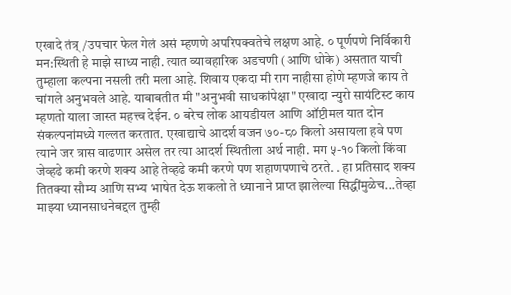एखादे तंत्र्/उपचार फेल गेलं असं म्हणणे अपरिपक्वतेचे लक्षण आहे. ० पूर्णपणे निर्विकारी मन:स्थिती हे माझे साध्य नाही. त्यात व्यावहारिक अडचणी (आणि धोके) असतात याची तुम्हाला कल्पना नसली तरी मला आहे. शिवाय एकदा मी राग नाहीसा होणे म्हणजे काय ते चांगले अनुभवले आहे. याबाबतीत मी "अनुभवी साधकांपेक्षा" एखादा न्युरो सायंटिस्ट काय म्हणतो याला जास्त महत्त्व देईन. ० बरेच लोक आयडीयल आणि ऑप्टीमल यात दोन संकल्पनांमध्ये गल्लत करतात. एखाद्याचे आदर्श वजन ७०-८० किलो असायला हवे पण त्याने जर त्रास वाढणार असेल तर त्या आदर्श स्थितीला अर्थ नाही. मग ५-१० किलो किंवा जेव्हढे कमी करणे शक्य आहे तेव्हढे कमी करणे पण शहाणपणाचे ठरते. . हा प्रतिसाद शक्य तितक्या सौम्य आणि सभ्य भाषेत देऊ शकलो ते ध्यानाने प्राप्त झालेल्या सिद्धींमुळेच...तेव्हा माझ्या ध्यानसाधनेबद्दल तुम्ही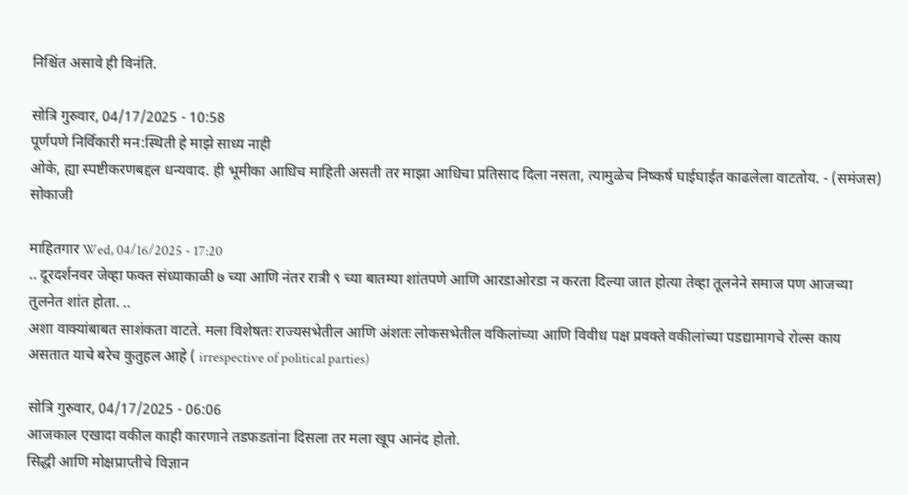निश्चिंत असावे ही विनंति.

सोत्रि गुरुवार, 04/17/2025 - 10:58
पूर्णपणे निर्विकारी मन:स्थिती हे माझे साध्य नाही
ओके, ह्या स्पष्टीकरणबद्दल धन्यवाद. ही भूमीका आधिच माहिती असती तर माझा आधिचा प्रतिसाद दिला नसता, त्यामुळेच निष्कर्ष घाईघाईत काढलेला वाटतोय. - (समंजस) सोकाजी

माहितगार Wed, 04/16/2025 - 17:20
.. दूरदर्शनवर जेव्हा फक्त संध्याकाळी ७ च्या आणि नंतर रात्री ९ च्या बातम्या शांतपणे आणि आरडाओरडा न करता दिल्या जात होत्या तेव्हा तूलनेने समाज पण आजच्या तुलनेत शांत होता. ..
अशा वाक्यांबाबत साशंकता वाटते. मला विशेषतः राज्यसभेतील आणि अंशतः लोकसभेतील वकिलांच्या आणि विवीध पक्ष प्रवक्ते वकीलांच्या पडद्यामागचे रोल्स काय असतात याचे बरेच कुतुहल आहे ( irrespective of political parties)

सोत्रि गुरुवार, 04/17/2025 - 06:06
आजकाल एखादा वकील काही कारणाने तडफडतांना दिसला तर मला खूप आनंद होतो.
सिद्धी आणि मोक्षप्राप्तीचे विज्ञान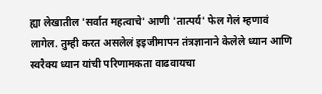ह्या लेखातील 'सर्वात महत्वाचे' आणी 'तात्पर्य' फेल गेलं म्हणावं लागेल. तुम्ही करत असलेलं इइजीमापन तंत्रज्ञानाने केलेले ध्यान आणि स्वरैक्य ध्यान यांची परिणामकता वाढवायचा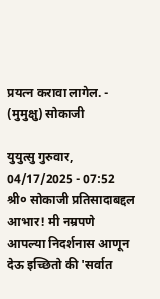प्रयत्न करावा लागेल. - (मुमुक्षु) सोकाजी

युयुत्सु गुरुवार, 04/17/2025 - 07:52
श्री० सोकाजी प्रतिसादाबद्दल आभार! मी नम्रपणे आपल्या निदर्शनास आणून देऊ इच्छितो की 'सर्वात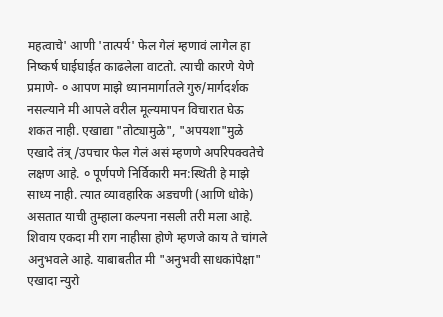महत्वाचे' आणी 'तात्पर्य' फेल गेलं म्हणावं लागेल हा निष्कर्ष घाईघाईत काढलेला वाटतो. त्याची कारणे येणे प्रमाणे- ० आपण माझे ध्यानमार्गातले गुरु/मार्गदर्शक नसल्याने मी आपले वरील मूल्यमापन विचारात घेऊ शकत नाही. एखाद्या "तोट्यामुळे", "अपयशा"मुळे एखादे तंत्र्/उपचार फेल गेलं असं म्हणणे अपरिपक्वतेचे लक्षण आहे. ० पूर्णपणे निर्विकारी मन:स्थिती हे माझे साध्य नाही. त्यात व्यावहारिक अडचणी (आणि धोके) असतात याची तुम्हाला कल्पना नसली तरी मला आहे. शिवाय एकदा मी राग नाहीसा होणे म्हणजे काय ते चांगले अनुभवले आहे. याबाबतीत मी "अनुभवी साधकांपेक्षा" एखादा न्युरो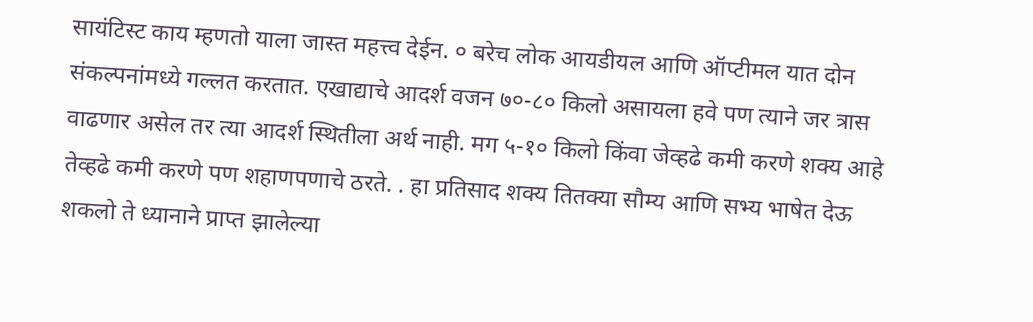सायंटिस्ट काय म्हणतो याला जास्त महत्त्व देईन. ० बरेच लोक आयडीयल आणि ऑप्टीमल यात दोन संकल्पनांमध्ये गल्लत करतात. एखाद्याचे आदर्श वजन ७०-८० किलो असायला हवे पण त्याने जर त्रास वाढणार असेल तर त्या आदर्श स्थितीला अर्थ नाही. मग ५-१० किलो किंवा जेव्हढे कमी करणे शक्य आहे तेव्हढे कमी करणे पण शहाणपणाचे ठरते. . हा प्रतिसाद शक्य तितक्या सौम्य आणि सभ्य भाषेत देऊ शकलो ते ध्यानाने प्राप्त झालेल्या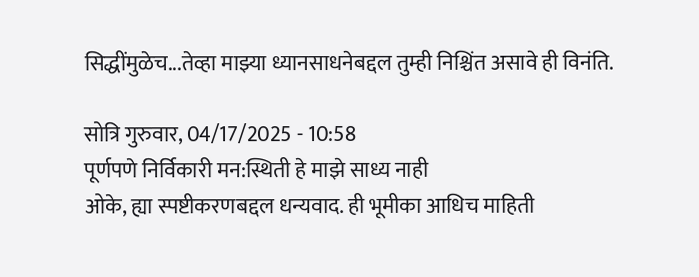सिद्धींमुळेच...तेव्हा माझ्या ध्यानसाधनेबद्दल तुम्ही निश्चिंत असावे ही विनंति.

सोत्रि गुरुवार, 04/17/2025 - 10:58
पूर्णपणे निर्विकारी मन:स्थिती हे माझे साध्य नाही
ओके, ह्या स्पष्टीकरणबद्दल धन्यवाद. ही भूमीका आधिच माहिती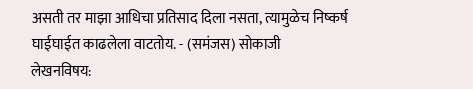असती तर माझा आधिचा प्रतिसाद दिला नसता, त्यामुळेच निष्कर्ष घाईघाईत काढलेला वाटतोय. - (समंजस) सोकाजी
लेखनविषय: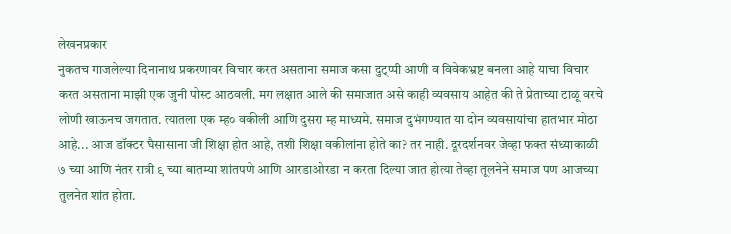लेखनप्रकार
नुकतच गाजलेल्या दिनानाथ प्रकरणावर विचार करत असताना समाज कसा दुट्प्पी आणी व विवेकभ्रष्ट बनला आहे याचा विचार करत असताना माझी एक जुनी पोस्ट आठवली. मग लक्षात आले की समाजात असे काही व्यवसाय आहेत की ते प्रेताच्या टाळू वरचे लोणी खाऊनच जगतात. त्यातला एक म्ह० वकीली आणि दुसरा म्ह माध्यमे. समाज दुभंगण्यात या दोन व्यवसायांचा हातभार मोठा आहे... आज डॉक्टर घैसासाना जी शिक्षा होत आहे, तशी शिक्षा वकीलांना होते का? तर नाही. दूरदर्शनवर जेव्हा फक्त संध्याकाळी ७ च्या आणि नंतर रात्री ९ च्या बातम्या शांतपणे आणि आरडाओरडा न करता दिल्या जात होत्या तेव्हा तूलनेने समाज पण आजच्या तुलनेत शांत होता.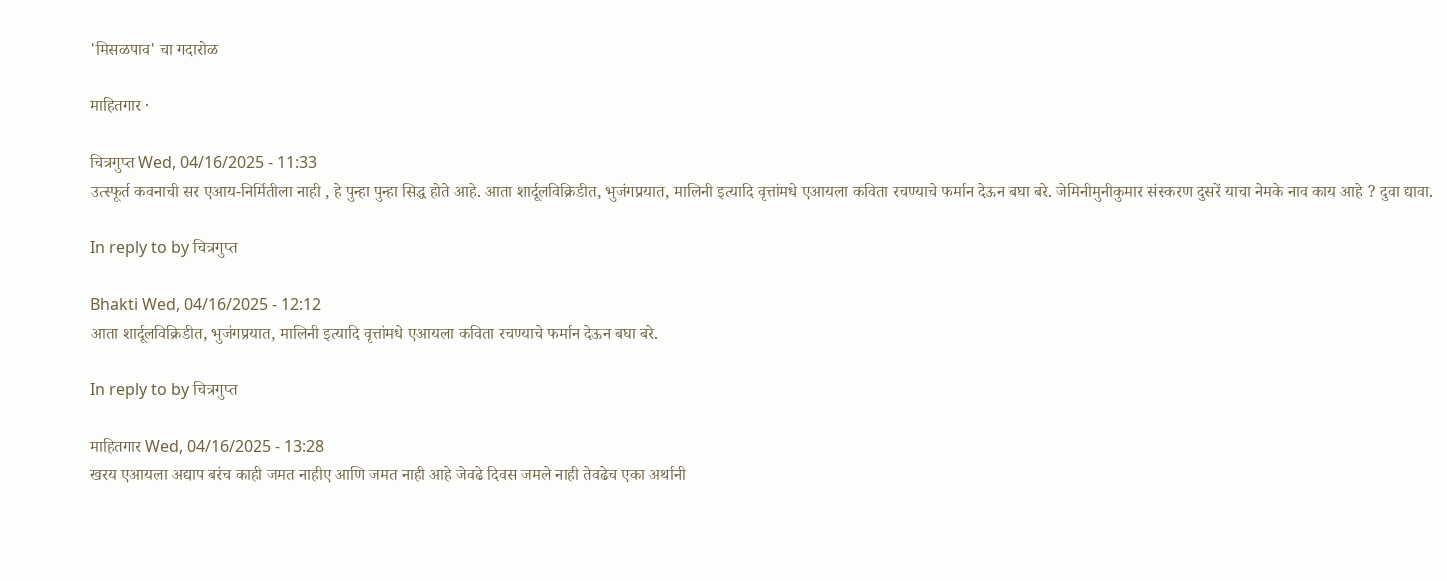'मिसळपाव' चा गदारोळ

माहितगार ·

चित्रगुप्त Wed, 04/16/2025 - 11:33
उत्स्फूर्त कवनाची सर एआय-निर्मितीला नाही , हे पुन्हा पुन्हा सिद्ध होते आहे. आता शार्दूलविक्रिडीत, भुजंगप्रयात, मालिनी इत्यादि वृत्तांमधे एआयला कविता रचण्याचे फर्मान देऊन बघा बरे. जेमिनीमुनीकुमार संस्करण दुसरें याचा नेमके नाव काय आहे ? दुवा द्यावा.

In reply to by चित्रगुप्त

Bhakti Wed, 04/16/2025 - 12:12
आता शार्दूलविक्रिडीत, भुजंगप्रयात, मालिनी इत्यादि वृत्तांमधे एआयला कविता रचण्याचे फर्मान देऊन बघा बरे.

In reply to by चित्रगुप्त

माहितगार Wed, 04/16/2025 - 13:28
खरय एआयला अद्याप बरंच काही जमत नाहीए आणि जमत नाही आहे जेवढे दिवस जमले नाही तेवढेच एका अर्थानी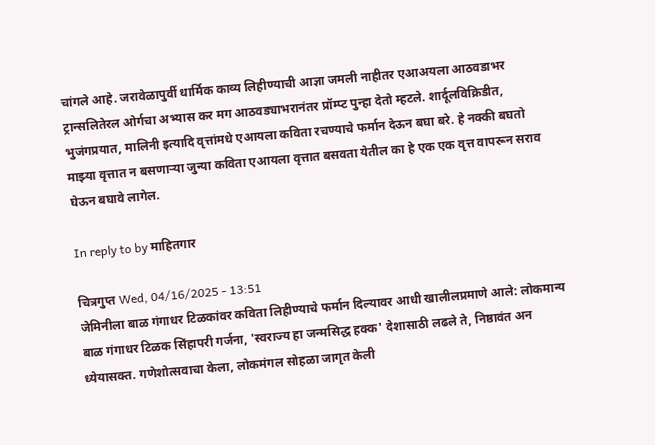चांगले आहे. जरावेळापुर्वी धार्मिक काव्य लिहीण्याची आज्ञा जमली नाहीतर एआअयला आठवडाभर ट्रान्सलितेरल ओर्गचा अभ्यास कर मग आठवड्याभरानंतर प्रॉम्प्ट पुन्हा देतो म्हटले. शार्दूलविक्रिडीत, भुजंगप्रयात, मालिनी इत्यादि वृत्तांमधे एआयला कविता रचण्याचे फर्मान देऊन बघा बरे. हे नक्की बघतो माझ्या वृत्तात न बसणार्‍या जुन्या कविता एआयला वृत्तात बसवता येतील का हे एक एक वृत्त वापरून सराव घेऊन बघावे लागेल.

In reply to by माहितगार

चित्रगुप्त Wed, 04/16/2025 - 13:51
जेमिनीला बाळ गंगाधर टिळकांवर कविता लिहीण्याचे फर्मान दिल्यावर आधी खालीलप्रमाणे आले: लोकमान्य बाळ गंगाधर टिळक सिंहापरी गर्जना, 'स्वराज्य हा जन्मसिद्ध हक्क' देशासाठी लढले ते, निष्ठावंत अन ध्येयासक्त. गणेशोत्सवाचा केला, लोकमंगल सोहळा जागृत केली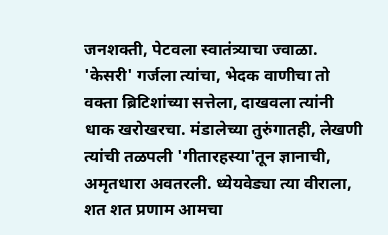जनशक्ती, पेटवला स्वातंत्र्याचा ज्वाळा. 'केसरी' गर्जला त्यांचा, भेदक वाणीचा तो वक्ता ब्रिटिशांच्या सत्तेला, दाखवला त्यांनी धाक खरोखरचा. मंडालेच्या तुरुंगातही, लेखणी त्यांची तळपली 'गीतारहस्या'तून ज्ञानाची, अमृतधारा अवतरली. ध्येयवेड्या त्या वीराला, शत शत प्रणाम आमचा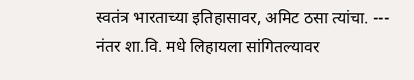स्वतंत्र भारताच्या इतिहासावर, अमिट ठसा त्यांचा. --- नंतर शा.वि. मधे लिहायला सांगितल्यावर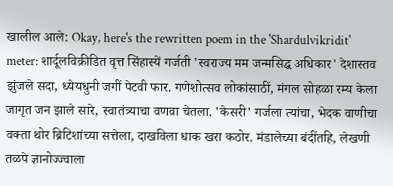खालील आले: Okay, here's the rewritten poem in the 'Shardulvikridit' meter: शार्दूलविक्रीडित वृत्त सिंहास्यें गर्जती 'स्वराज्य मम जन्मसिद्ध अधिकार' देशास्तव झुंजले सदा, ध्येयधुनी जगीं पेटवी फार. गणेशोत्सव लोकांसाठीं, मंगल सोहळा रम्य केला जागृत जन झाले सारे, स्वातंत्र्याचा वणवा चेतला. 'केसरी' गर्जला त्यांचा, भेदक वाणीचा वक्ता थोर ब्रिटिशांच्या सत्तेला, दाखविला धाक खरा कठोर. मंडालेच्या बंदींतहि, लेखणी तळपे ज्ञानोज्ज्वाला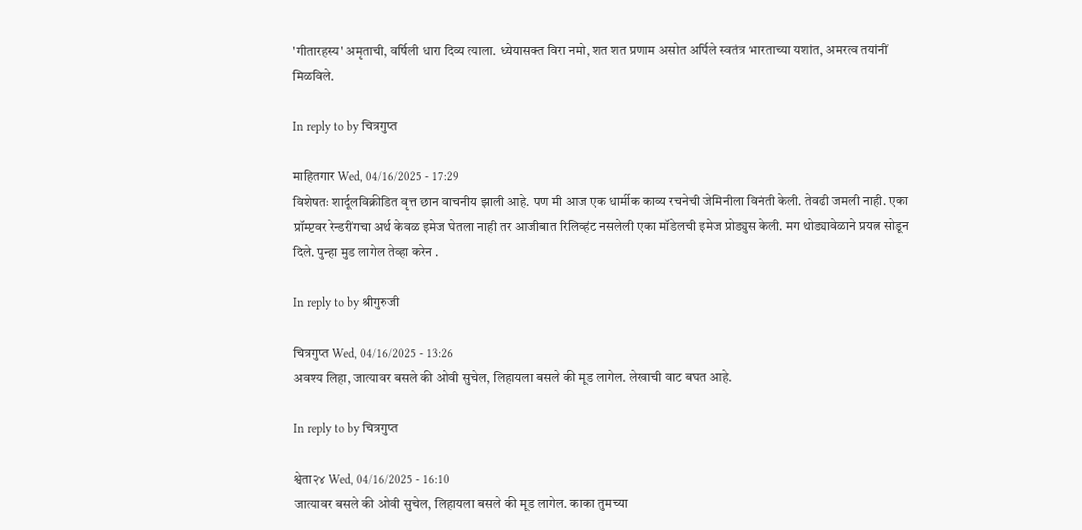'गीतारहस्य' अमृताची, वर्षिली धारा दिव्य त्याला. ध्येयासक्त विरा नमो, शत शत प्रणाम असोत अर्पिले स्वतंत्र भारताच्या यशांत, अमरत्व तयांनीं मिळविले.

In reply to by चित्रगुप्त

माहितगार Wed, 04/16/2025 - 17:29
विशेषतः शार्दूलविक्रीडित वृत्त छान वाचनीय झाली आहे. पण मी आज एक धार्मीक काव्य रचनेची जेमिनीला विनंती केली. तेवढी जमली नाही. एका प्रॉम्प्टवर रेन्डरींगचा अर्थ केवळ इमेज घेतला नाही तर आजीबात रिलिव्हंट नसलेली एका मॉडेलची इमेज प्रोड्युस केली. मग थोड्यावेळाने प्रयत्न सोडून दिले. पुन्हा मुड लागेल तेव्हा करेन .

In reply to by श्रीगुरुजी

चित्रगुप्त Wed, 04/16/2025 - 13:26
अवश्य लिहा, जात्यावर बसले की ओवी सुचेल, लिहायला बसले की मूड लागेल. लेखाची वाट बघत आहे.

In reply to by चित्रगुप्त

श्वेता२४ Wed, 04/16/2025 - 16:10
जात्यावर बसले की ओवी सुचेल, लिहायला बसले की मूड लागेल. काका तुमच्या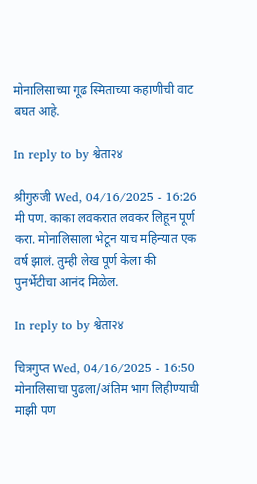मोनालिसाच्या गूढ स्मिताच्या कहाणीची वाट बघत आहे.

In reply to by श्वेता२४

श्रीगुरुजी Wed, 04/16/2025 - 16:26
मी पण. काका लवकरात लवकर लिहून पूर्ण करा. मोनालिसाला भेटून याच महिन्यात एक वर्ष झालं. तुम्ही लेख पूर्ण केला की पुनर्भेटीचा आनंद मिळेल.

In reply to by श्वेता२४

चित्रगुप्त Wed, 04/16/2025 - 16:50
मोनालिसाचा पुढला/अंतिम भाग लिहीण्याची माझी पण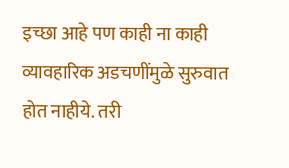इच्छा आहे पण काही ना काही व्यावहारिक अडचणींमुळे सुरुवात होत नाहीये. तरी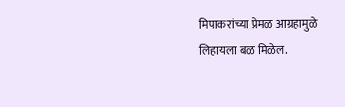मिपाकरांच्या प्रेमळ आग्रहामुळे लिहायला बळ मिळेल.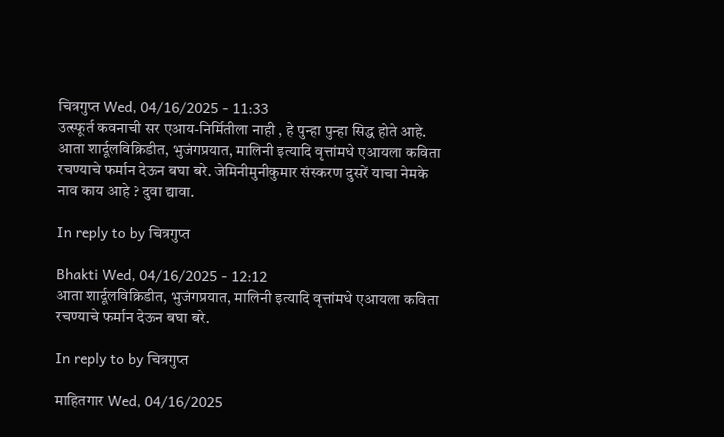चित्रगुप्त Wed, 04/16/2025 - 11:33
उत्स्फूर्त कवनाची सर एआय-निर्मितीला नाही , हे पुन्हा पुन्हा सिद्ध होते आहे. आता शार्दूलविक्रिडीत, भुजंगप्रयात, मालिनी इत्यादि वृत्तांमधे एआयला कविता रचण्याचे फर्मान देऊन बघा बरे. जेमिनीमुनीकुमार संस्करण दुसरें याचा नेमके नाव काय आहे ? दुवा द्यावा.

In reply to by चित्रगुप्त

Bhakti Wed, 04/16/2025 - 12:12
आता शार्दूलविक्रिडीत, भुजंगप्रयात, मालिनी इत्यादि वृत्तांमधे एआयला कविता रचण्याचे फर्मान देऊन बघा बरे.

In reply to by चित्रगुप्त

माहितगार Wed, 04/16/2025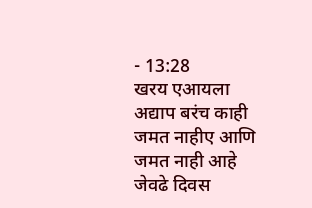- 13:28
खरय एआयला अद्याप बरंच काही जमत नाहीए आणि जमत नाही आहे जेवढे दिवस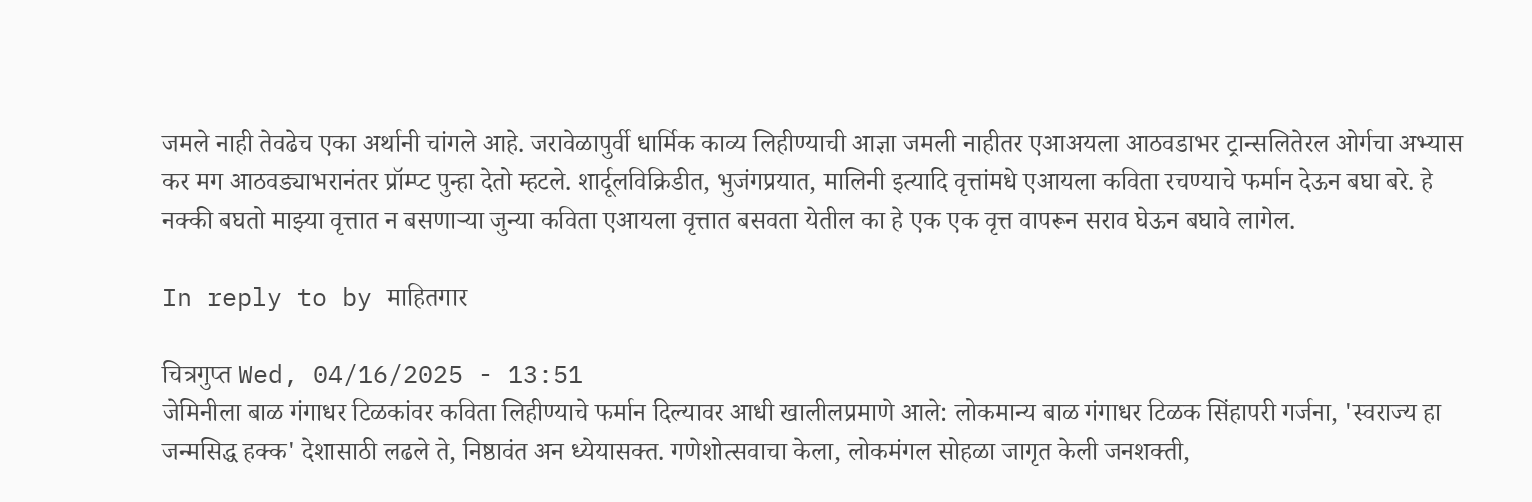जमले नाही तेवढेच एका अर्थानी चांगले आहे. जरावेळापुर्वी धार्मिक काव्य लिहीण्याची आज्ञा जमली नाहीतर एआअयला आठवडाभर ट्रान्सलितेरल ओर्गचा अभ्यास कर मग आठवड्याभरानंतर प्रॉम्प्ट पुन्हा देतो म्हटले. शार्दूलविक्रिडीत, भुजंगप्रयात, मालिनी इत्यादि वृत्तांमधे एआयला कविता रचण्याचे फर्मान देऊन बघा बरे. हे नक्की बघतो माझ्या वृत्तात न बसणार्‍या जुन्या कविता एआयला वृत्तात बसवता येतील का हे एक एक वृत्त वापरून सराव घेऊन बघावे लागेल.

In reply to by माहितगार

चित्रगुप्त Wed, 04/16/2025 - 13:51
जेमिनीला बाळ गंगाधर टिळकांवर कविता लिहीण्याचे फर्मान दिल्यावर आधी खालीलप्रमाणे आले: लोकमान्य बाळ गंगाधर टिळक सिंहापरी गर्जना, 'स्वराज्य हा जन्मसिद्ध हक्क' देशासाठी लढले ते, निष्ठावंत अन ध्येयासक्त. गणेशोत्सवाचा केला, लोकमंगल सोहळा जागृत केली जनशक्ती,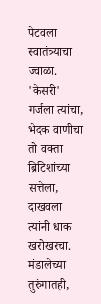पेटवला स्वातंत्र्याचा ज्वाळा. 'केसरी' गर्जला त्यांचा, भेदक वाणीचा तो वक्ता ब्रिटिशांच्या सत्तेला, दाखवला त्यांनी धाक खरोखरचा. मंडालेच्या तुरुंगातही,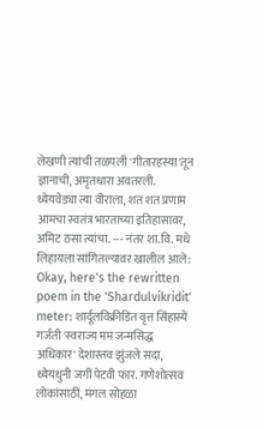लेखणी त्यांची तळपली 'गीतारहस्या'तून ज्ञानाची, अमृतधारा अवतरली. ध्येयवेड्या त्या वीराला, शत शत प्रणाम आमचा स्वतंत्र भारताच्या इतिहासावर, अमिट ठसा त्यांचा. --- नंतर शा.वि. मधे लिहायला सांगितल्यावर खालील आले: Okay, here's the rewritten poem in the 'Shardulvikridit' meter: शार्दूलविक्रीडित वृत्त सिंहास्यें गर्जती 'स्वराज्य मम जन्मसिद्ध अधिकार' देशास्तव झुंजले सदा, ध्येयधुनी जगीं पेटवी फार. गणेशोत्सव लोकांसाठीं, मंगल सोहळा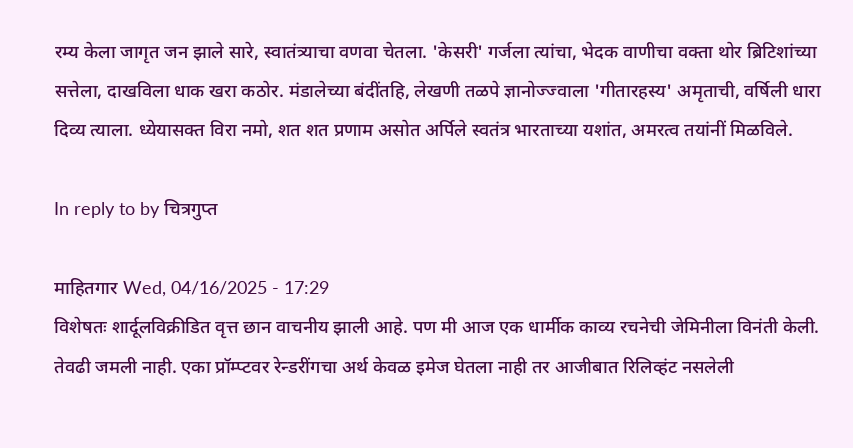रम्य केला जागृत जन झाले सारे, स्वातंत्र्याचा वणवा चेतला. 'केसरी' गर्जला त्यांचा, भेदक वाणीचा वक्ता थोर ब्रिटिशांच्या सत्तेला, दाखविला धाक खरा कठोर. मंडालेच्या बंदींतहि, लेखणी तळपे ज्ञानोज्ज्वाला 'गीतारहस्य' अमृताची, वर्षिली धारा दिव्य त्याला. ध्येयासक्त विरा नमो, शत शत प्रणाम असोत अर्पिले स्वतंत्र भारताच्या यशांत, अमरत्व तयांनीं मिळविले.

In reply to by चित्रगुप्त

माहितगार Wed, 04/16/2025 - 17:29
विशेषतः शार्दूलविक्रीडित वृत्त छान वाचनीय झाली आहे. पण मी आज एक धार्मीक काव्य रचनेची जेमिनीला विनंती केली. तेवढी जमली नाही. एका प्रॉम्प्टवर रेन्डरींगचा अर्थ केवळ इमेज घेतला नाही तर आजीबात रिलिव्हंट नसलेली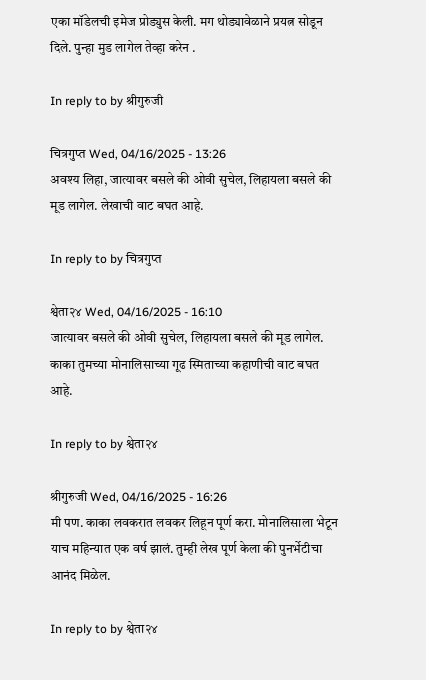एका मॉडेलची इमेज प्रोड्युस केली. मग थोड्यावेळाने प्रयत्न सोडून दिले. पुन्हा मुड लागेल तेव्हा करेन .

In reply to by श्रीगुरुजी

चित्रगुप्त Wed, 04/16/2025 - 13:26
अवश्य लिहा, जात्यावर बसले की ओवी सुचेल, लिहायला बसले की मूड लागेल. लेखाची वाट बघत आहे.

In reply to by चित्रगुप्त

श्वेता२४ Wed, 04/16/2025 - 16:10
जात्यावर बसले की ओवी सुचेल, लिहायला बसले की मूड लागेल. काका तुमच्या मोनालिसाच्या गूढ स्मिताच्या कहाणीची वाट बघत आहे.

In reply to by श्वेता२४

श्रीगुरुजी Wed, 04/16/2025 - 16:26
मी पण. काका लवकरात लवकर लिहून पूर्ण करा. मोनालिसाला भेटून याच महिन्यात एक वर्ष झालं. तुम्ही लेख पूर्ण केला की पुनर्भेटीचा आनंद मिळेल.

In reply to by श्वेता२४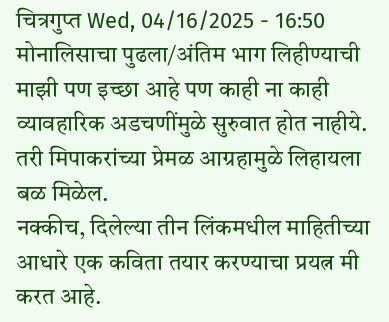चित्रगुप्त Wed, 04/16/2025 - 16:50
मोनालिसाचा पुढला/अंतिम भाग लिहीण्याची माझी पण इच्छा आहे पण काही ना काही व्यावहारिक अडचणींमुळे सुरुवात होत नाहीये. तरी मिपाकरांच्या प्रेमळ आग्रहामुळे लिहायला बळ मिळेल.
नक्कीच, दिलेल्या तीन लिंकमधील माहितीच्या आधारे एक कविता तयार करण्याचा प्रयत्न मी करत आहे.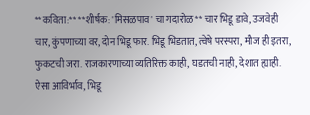**कविता:** **शीर्षक: 'मिसळपाव' चा गदारोळ** चार भिडू डावे, उजवेही चार, कुंपणाच्या वर, दोन भिडू फार. भिडू भिडतात, त्वेषे परस्परा, मौज ही इतरा, फुकटची जरा. राजकारणाच्या व्यतिरिक्त काही, घडतची नाही, देशात ह्याही. ऐसा आविर्भाव, भिडू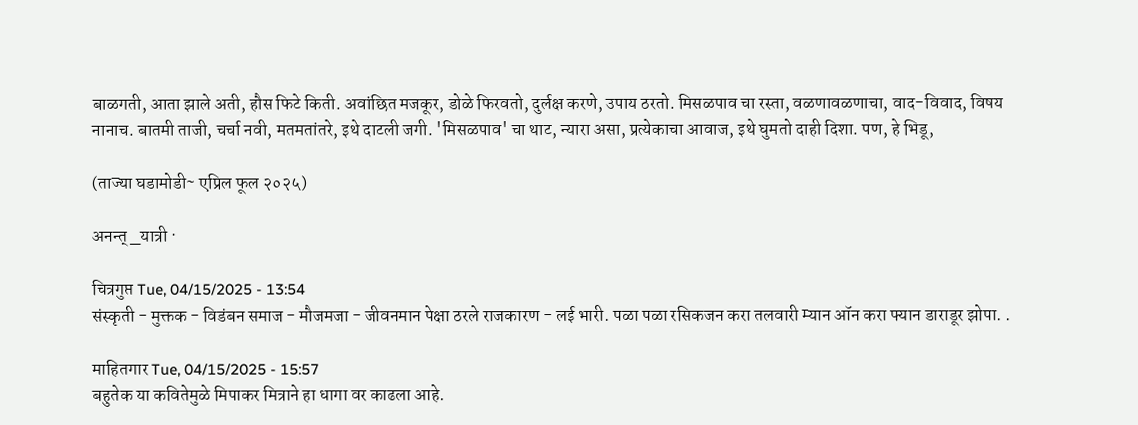बाळगती, आता झाले अती, हौस फिटे किती. अवांछित मजकूर, डोळे फिरवतो, दुर्लक्ष करणे, उपाय ठरतो. मिसळपाव चा रस्ता, वळणावळणाचा, वाद-विवाद, विषय नानाच. बातमी ताजी, चर्चा नवी, मतमतांतरे, इथे दाटली जगी. 'मिसळपाव' चा थाट, न्यारा असा, प्रत्येकाचा आवाज, इथे घुमतो दाही दिशा. पण, हे भिडू,

(ताज्या घडामोडी~ एप्रिल फूल २०२५)

अनन्त्_यात्री ·

चित्रगुप्त Tue, 04/15/2025 - 13:54
संस्कृती - मुक्तक - विडंबन समाज - मौजमजा - जीवनमान पेक्षा ठरले राजकारण - लई भारी. पळा पळा रसिकजन करा तलवारी म्यान ऑन करा फ्यान डाराडूर झोपा. .

माहितगार Tue, 04/15/2025 - 15:57
बहुतेक या कवितेमुळे मिपाकर मित्राने हा धागा वर काढला आहे.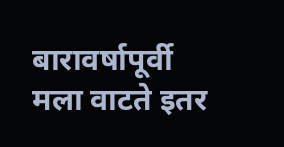बारावर्षापूर्वी मला वाटते इतर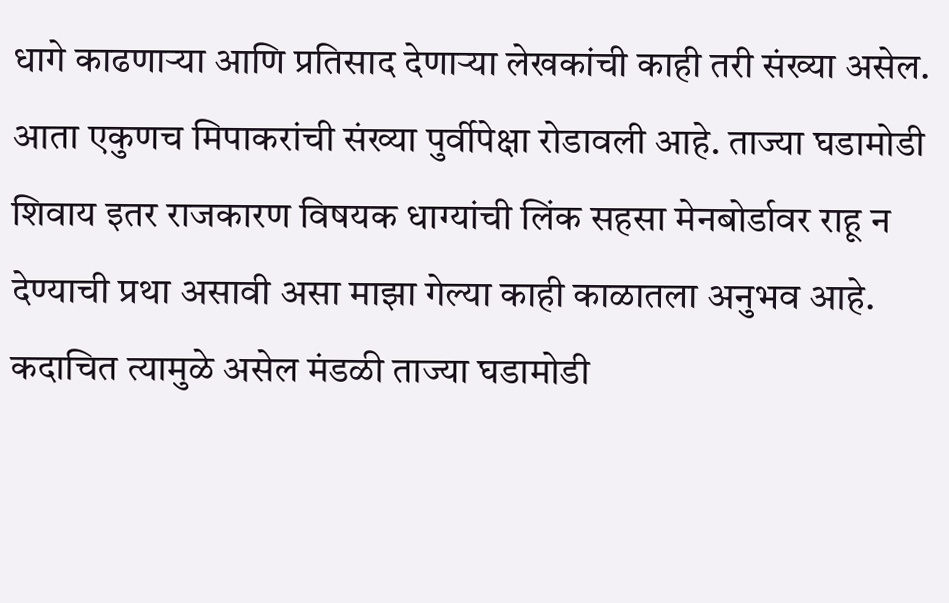धागे काढणार्‍या आणि प्रतिसाद देणार्‍या लेखकांची काही तरी संख्या असेल. आता एकुणच मिपाकरांची संख्या पुर्वीपेक्षा रोडावली आहे. ताज्या घडामोडी शिवाय इतर राजकारण विषयक धाग्यांची लिंक सहसा मेनबोर्डावर राहू न देण्याची प्रथा असावी असा माझा गेल्या काही काळातला अनुभव आहे. कदाचित त्यामुळे असेल मंडळी ताज्या घडामोडी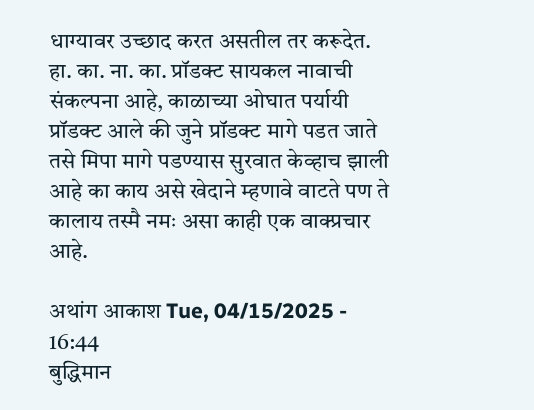धाग्यावर उच्छाद करत असतील तर करूदेत. हा. का. ना. का. प्रॉडक्ट सायकल नावाची संकल्पना आहे, काळाच्या ओघात पर्यायी प्रॉडक्ट आले की जुने प्रॉडक्ट मागे पडत जाते तसे मिपा मागे पडण्यास सुरवात केव्हाच झाली आहे का काय असे खेदाने म्हणावे वाटते पण ते कालाय तस्मै नमः असा काही एक वाक्प्रचार आहे.

अथांग आकाश Tue, 04/15/2025 - 16:44
बुद्धिमान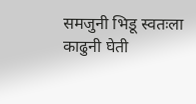समजुनी भिडू स्वतःला काढुनी घेती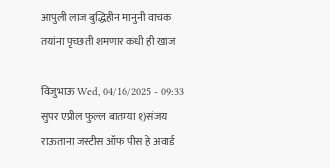आपुली लाज बुद्धिहीन मानुनी वाचक तयांना पृच्छती शमणार कधी ही खाज

विजुभाऊ Wed, 04/16/2025 - 09:33
सुपर एप्रील फुल्ल बातम्या १)संजय राऊताना जस्टीस ऑफ पीस हे अवार्ड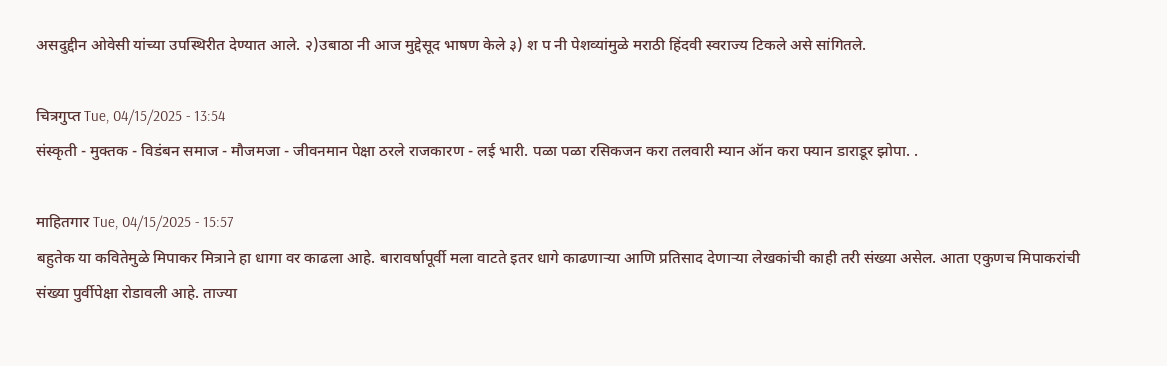असदुद्दीन ओवेसी यांच्या उपस्थिरीत देण्यात आले. २)उबाठा नी आज मुद्देसूद भाषण केले ३) श प नी पेशव्यांमुळे मराठी हिंदवी स्वराज्य टिकले असे सांगितले.

चित्रगुप्त Tue, 04/15/2025 - 13:54
संस्कृती - मुक्तक - विडंबन समाज - मौजमजा - जीवनमान पेक्षा ठरले राजकारण - लई भारी. पळा पळा रसिकजन करा तलवारी म्यान ऑन करा फ्यान डाराडूर झोपा. .

माहितगार Tue, 04/15/2025 - 15:57
बहुतेक या कवितेमुळे मिपाकर मित्राने हा धागा वर काढला आहे. बारावर्षापूर्वी मला वाटते इतर धागे काढणार्‍या आणि प्रतिसाद देणार्‍या लेखकांची काही तरी संख्या असेल. आता एकुणच मिपाकरांची संख्या पुर्वीपेक्षा रोडावली आहे. ताज्या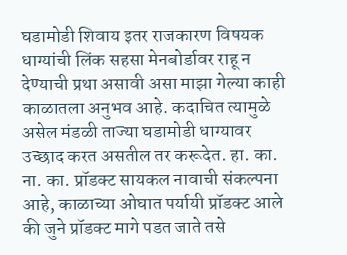घडामोडी शिवाय इतर राजकारण विषयक धाग्यांची लिंक सहसा मेनबोर्डावर राहू न देण्याची प्रथा असावी असा माझा गेल्या काही काळातला अनुभव आहे. कदाचित त्यामुळे असेल मंडळी ताज्या घडामोडी धाग्यावर उच्छाद करत असतील तर करूदेत. हा. का. ना. का. प्रॉडक्ट सायकल नावाची संकल्पना आहे, काळाच्या ओघात पर्यायी प्रॉडक्ट आले की जुने प्रॉडक्ट मागे पडत जाते तसे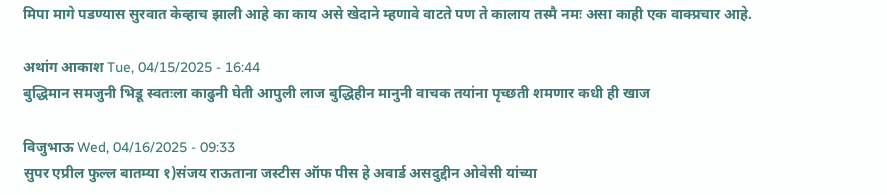मिपा मागे पडण्यास सुरवात केव्हाच झाली आहे का काय असे खेदाने म्हणावे वाटते पण ते कालाय तस्मै नमः असा काही एक वाक्प्रचार आहे.

अथांग आकाश Tue, 04/15/2025 - 16:44
बुद्धिमान समजुनी भिडू स्वतःला काढुनी घेती आपुली लाज बुद्धिहीन मानुनी वाचक तयांना पृच्छती शमणार कधी ही खाज

विजुभाऊ Wed, 04/16/2025 - 09:33
सुपर एप्रील फुल्ल बातम्या १)संजय राऊताना जस्टीस ऑफ पीस हे अवार्ड असदुद्दीन ओवेसी यांच्या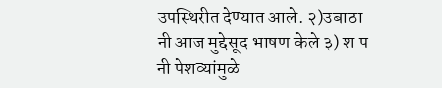उपस्थिरीत देण्यात आले. २)उबाठा नी आज मुद्देसूद भाषण केले ३) श प नी पेशव्यांमुळे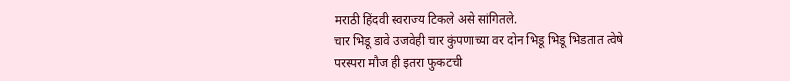मराठी हिंदवी स्वराज्य टिकले असे सांगितले.
चार भिडू डावे उजवेही चार कुंपणाच्या वर दोन भिडू भिडू भिडतात त्वेषे परस्परा मौज ही इतरा फुकटची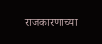राजकारणाच्या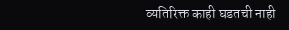व्यतिरिक्त काही घडतची नाही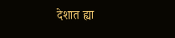देशात ह्या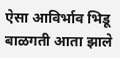ऐसा आविर्भाव भिडू बाळगती आता झाले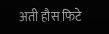अती हौस फिटे